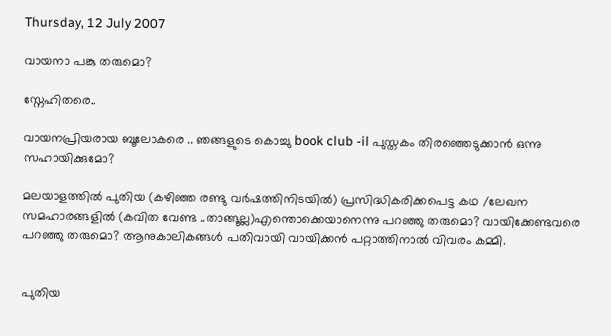Thursday, 12 July 2007

വായനാ പങ്കു തരുമൊ?

സ്നേഹിതരെ..

വായനപ്രിയരായ ബൂലോകരെ .. ഞങ്ങളുടെ കൊച്ചു book club -il പുസ്തകം തിരഞ്ഞെടുക്കാന്‍ ഒന്നു സഹായിക്കുമോ?

മലയാളത്തില്‍ പുതിയ (കഴിഞ്ഞ രണ്ടു വര്‍ഷത്തിനിടയില്‍) പ്രസിദ്ധികരിക്കപെട്ട കഥ /ലേഖന സമഹാരങ്ങളില്‍ (കവിത വേണ്ട ..താങ്ങൂല്ല)എന്തൊക്കെയാനെന്നു പറഞ്ഞു തരുമൊ? വായിക്കേണ്ടവരെ പറഞ്ഞു തരുമൊ? ആനുകാലികങ്ങള്‍ പതിവായി വായിക്കന്‍ പറ്റാത്തിനാല്‍ വിവരം കമ്മി.


പുതിയ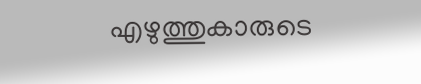എഴുത്തുകാരുടെ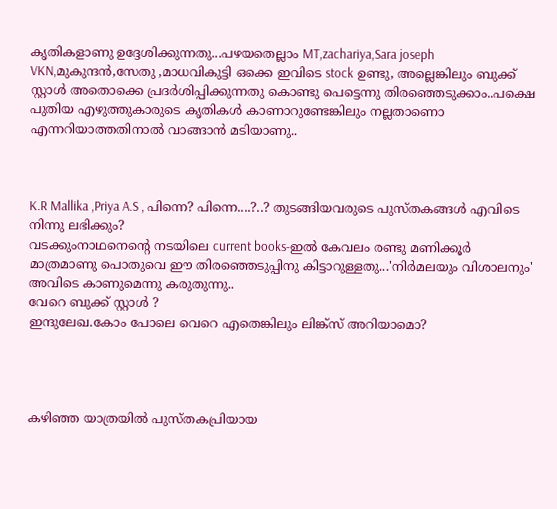കൃതികളാണു ഉദ്ദേശിക്കുന്നതു...പഴയതെല്ലാം MT,zachariya,Sara joseph VKN,മുകുന്ദന്‍,സേതു ,മാധവികുട്ടി ഒക്കെ ഇവിടെ stock ഉണ്ടു, അല്ലെങ്കിലും ബുക്ക്‌ സ്റ്റാള്‍ അതൊക്കെ പ്രദര്‍ശിപ്പിക്കുന്നതു കൊണ്ടു പെട്ടെന്നു തിരഞ്ഞെടുക്കാം..പക്ഷെ പുതിയ എഴുത്തുകാരുടെ കൃതികള്‍ കാണാറുണ്ടേങ്കിലും നല്ലതാണൊ എന്നറിയാത്തതിനാല്‍ വാങ്ങാന്‍ മടിയാണു..



K.R Mallika ,Priya A.S , പിന്നെ? പിന്നെ....?..? തുടങ്ങിയവരുടെ പുസ്തകങ്ങള്‍ എവിടെ നിന്നു ലഭിക്കും?
വടക്കുംനാഥനെന്റെ നടയിലെ current books-ഇല്‍ കേവലം രണ്ടു മണിക്കൂര്‍ മാത്രമാണു പൊതുവെ ഈ തിരഞ്ഞെടുപ്പിനു കിട്ടാറുള്ളതു...'നിര്‍മലയും വിശാലനും' അവിടെ കാണുമെന്നു കരുതുന്നു..
വേറെ ബുക്ക്‌ സ്റ്റാള്‍ ?
ഇന്ദുലേഖ.കോം പോലെ വെറെ എതെങ്കിലും ലിങ്ക്സ്‌ അറിയാമൊ?




കഴിഞ്ഞ യാത്രയില്‍ പുസ്തകപ്രിയായ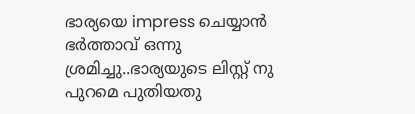ഭാര്യയെ impress ചെയ്യാന്‍ ഭര്‍ത്താവ്‌ ഒന്നു ശ്രമിച്ചു..ഭാര്യയുടെ ലിസ്റ്റ്‌ നു പുറമെ പുതിയതു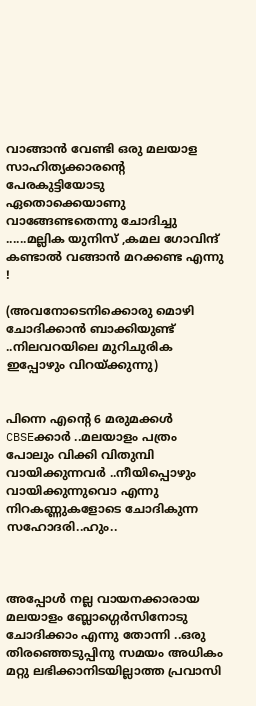വാങ്ങാന്‍ വേണ്ടി ഒരു മലയാള സാഹിത്യക്കാരന്റെ പേരകുട്ടിയോടു ഏതൊക്കെയാണു വാങ്ങേണ്ടതെന്നു ചോദിച്ചു ......മല്ലിക യുനിസ് ,കമല ഗോവിന്ദ് കണ്ടാല്‍ വങ്ങാന്‍ മറക്കണ്ട എന്നു !

(അവനോടെനിക്കൊരു മൊഴി ചോദിക്കാന്‍ ബാക്കിയുണ്ട്‌ ..നിലവറയിലെ മുറിചുരിക ഇപ്പോഴും വിറയ്ക്കുന്നു)


പിന്നെ എന്റെ 6 മരുമക്കള്‍ CBSEക്കാര്‍ ..മലയാളം പത്രം പോലും വിക്കി വിതുമ്പി വായിക്കുന്നവര്‍ ..നീയിപ്പൊഴും വായിക്കുന്നുവൊ എന്നു നിറകണ്ണുകളോടെ ചോദികുന്ന സഹോദരി..ഹും..



അപ്പോള്‍ നല്ല വായനക്കാരായ മലയാളം ബ്ലോഗ്ഗെര്‍സിനോടു ചോദിക്കാം എന്നു തോന്നി ..ഒരു തിരഞ്ഞെടുപ്പിനു സമയം അധികം മറ്റു ലഭിക്കാനിടയില്ലാത്ത പ്രവാസി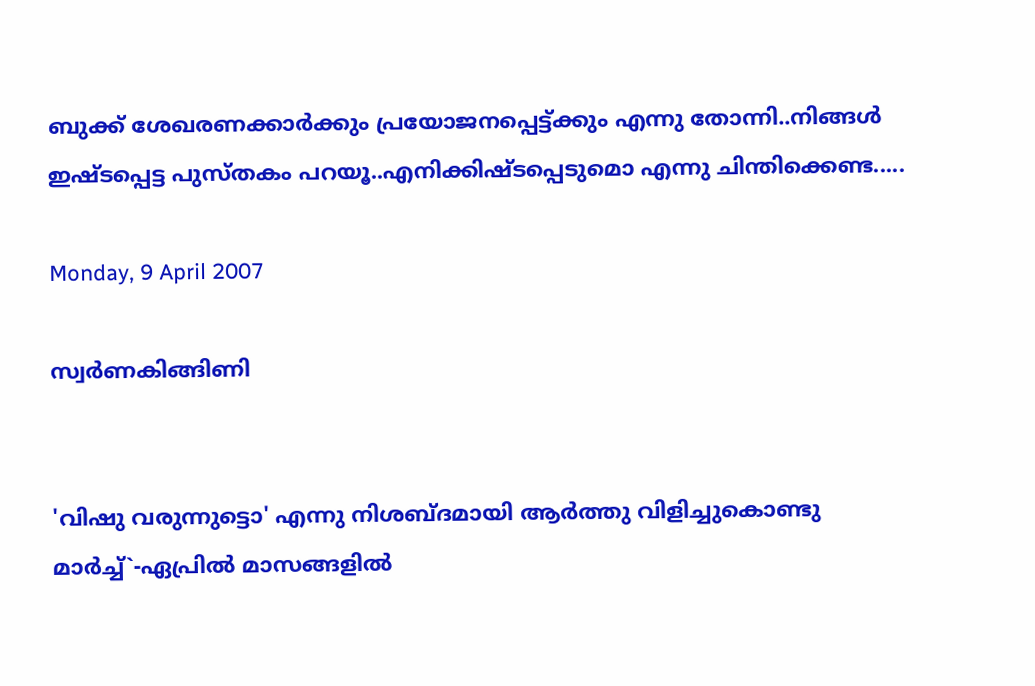ബുക്ക്‌ ശേഖരണക്കാര്‍ക്കും പ്രയോജനപ്പെട്ട്ക്കും എന്നു തോന്നി..നിങ്ങള്‍ ഇഷ്ടപ്പെട്ട പുസ്തകം പറയൂ..എനിക്കിഷ്ടപ്പെടുമൊ എന്നു ചിന്തിക്കെണ്ട.....

Monday, 9 April 2007

സ്വര്‍ണകിങ്ങിണി


'വിഷു വരുന്നുട്ടൊ' എന്നു നിശബ്ദമായി ആര്‍ത്തു വിളിച്ചുകൊണ്ടു
മാര്‍ച്ച്`-ഏപ്രില്‍ മാസങ്ങളില്‍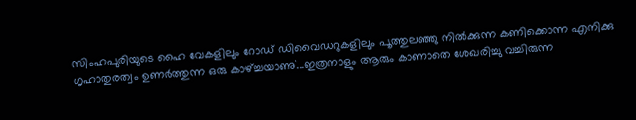സിംഹപുരിയുടെ ഹൈ വേകളിലും റോഡ്‌ ഡിവൈഡറുകളിലും പൂത്തുലഞ്ഞു നില്‍ക്കുന്ന കണിക്കൊന്ന എനിക്കു ഗൃഹാതുരത്വം ഉണര്‍ത്തുന്ന ഒരു കാഴ്ച്ചയാണു`...ഇത്രനാളും ആരും കാണാതെ ശേഖരിച്ചു വച്ചിരുന്ന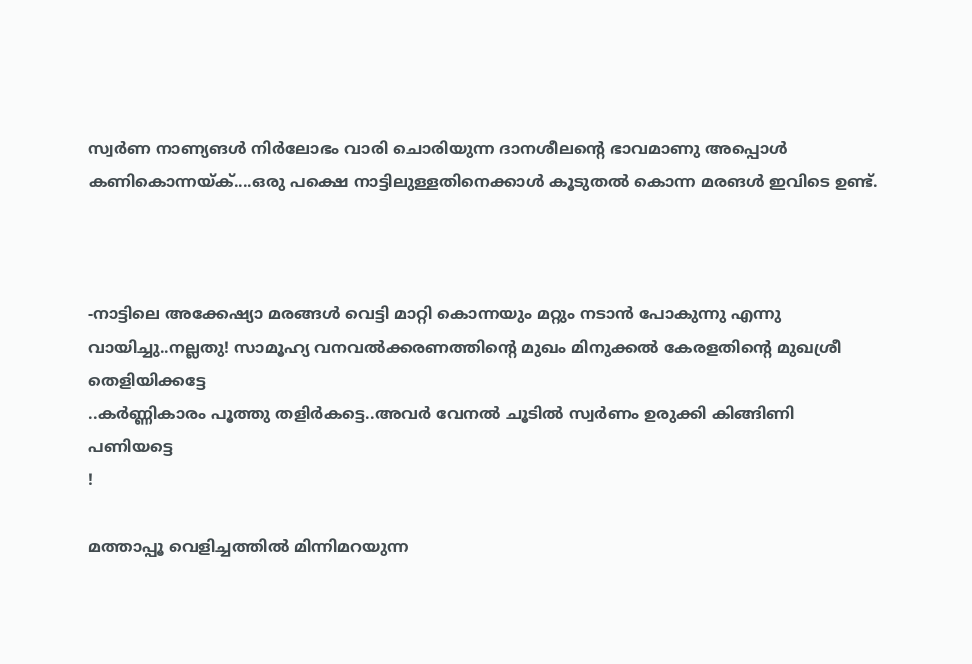സ്വര്‍ണ നാണ്യങള്‍ നിര്‍‌ലോഭം വാരി ചൊരിയുന്ന ദാനശീലന്റെ ഭാവമാണു അപ്പൊള്‍ കണികൊന്നയ്ക്....ഒരു പക്ഷെ നാട്ടിലുള്ളതിനെക്കാള്‍ കൂ‍ടുതല്‍ കൊന്ന മരങള്‍ ഇവിടെ ഉണ്ട്.



-നാട്ടിലെ അക്കേഷ്യാ മരങ്ങള്‍ വെട്ടി മാറ്റി കൊന്നയും മറ്റും നടാന്‍ പോകുന്നു എന്നു വായിച്ചു..നല്ലതു! സാമൂഹ്യ വനവല്‍ക്കരണത്തിന്റെ മുഖം മിനുക്കല്‍ കേരളതിന്റെ മുഖശ്രീ തെളിയിക്കട്ടേ
..കര്‍ണ്ണികാരം പൂത്തു തളിര്‍കട്ടെ..അവര്‍ വേനല്‍ ചൂടില്‍ സ്വര്‍ണം ഉരുക്കി കിങ്ങിണി പണിയട്ടെ
!

മത്താപ്പൂ വെളിച്ചത്തില്‍ മിന്നിമറയുന്ന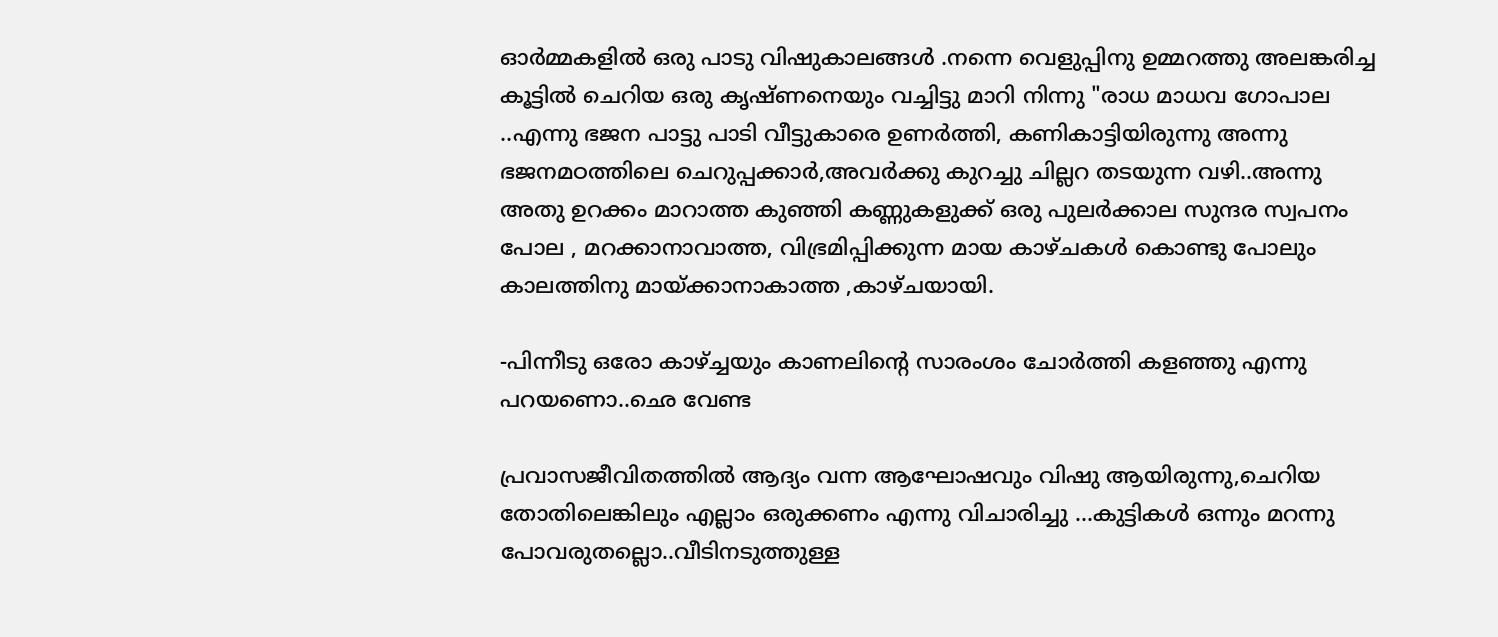ഓര്‍മ്മകളില്‍ ഒരു പാടു വിഷുകാലങ്ങള്‍ .നന്നെ വെളുപ്പിനു ഉമ്മറത്തു അലങ്കരിച്ച കൂട്ടില്‍ ചെറിയ ഒരു കൃഷ്ണനെയും വച്ചിട്ടു മാറി നിന്നു "രാധ മാധവ ഗോപാല ..എന്നു ഭജന പാട്ടു പാടി വീട്ടുകാരെ ഉണര്‍ത്തി, കണികാട്ടിയിരുന്നു അന്നു ഭജനമഠത്തിലെ ചെറുപ്പക്കാര്‍,അവര്‍ക്കു കുറച്ചു ചില്ലറ തടയുന്ന വഴി..അന്നു അതു ഉറക്കം മാറാത്ത കുഞ്ഞി കണ്ണുകളുക്ക് ഒരു പുലര്‍ക്കാല സുന്ദര സ്വപനം പോല , മറക്കാനാവാത്ത, വിഭ്രമിപ്പിക്കുന്ന മായ കാഴ്ചകള്‍ കൊണ്ടു പോലും കാലത്തിനു മായ്ക്കാനാകാത്ത ,കാഴ്ചയായി.

-പിന്നീടു ഒരോ കാഴ്ച്ചയും കാണലിന്റെ സാരംശം ചോര്‍ത്തി കളഞ്ഞു എന്നു പറയണൊ..ഛെ വേണ്ട

പ്രവാസജീവിതത്തില്‍ ആദ്യം വന്ന ആഘോഷവും വിഷു ആയിരുന്നു,ചെറിയ തോതിലെങ്കിലും എല്ലാം ഒരുക്കണം എന്നു വിചാരിച്ചു ...കുട്ടികള്‍ ഒന്നും മറന്നു പോവരുതല്ലൊ..വീടിനടുത്തുള്ള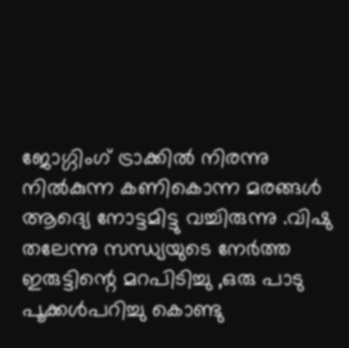ജോഗ്ഗിംഗ്‌ ട്രാക്കില്‍ നിരന്നു നില്‍കുന്ന കണികൊന്ന മരങ്ങള്‍ ആദ്യെ നോട്ടമിട്ടു വച്ചിരുന്നു .വിഷു തലേന്നു സന്ധ്യയുടെ നേര്‍ത്ത ഇരുട്ടിന്റെ മറപിടിച്ചു ,ഒരു പാടു പൂക്കള്‍പറിച്ചു കൊണ്ടു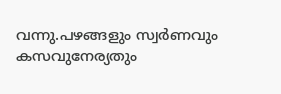വന്നു.പഴങ്ങളും സ്വര്‍ണവും കസവുനേര്യതും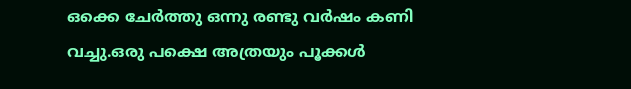ഒക്കെ ചേര്‍ത്തു ഒന്നു രണ്ടു വര്‍ഷം കണി വച്ചു.ഒരു പക്ഷെ അത്രയും പൂക്കള്‍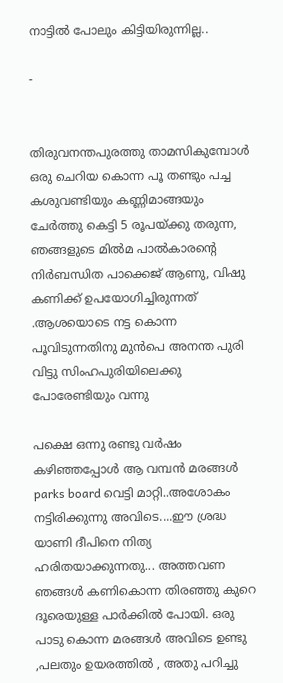നാട്ടില്‍ പോലും കിട്ടിയിരുന്നില്ല..

-


തിരുവനന്തപുരത്തു താമസികുമ്പോള്‍ ഒരു ചെറിയ കൊന്ന പൂ തണ്ടും പച്ച കശുവണ്ടിയും കണ്ണിമാങ്ങയും ചേര്‍ത്തു കെട്ടി 5 രൂപയ്ക്കു തരുന്ന, ഞങ്ങളുടെ മില്‍മ പാല്‍കാരന്റെ നിര്‍ബന്ധിത പാക്കെജ്‌ ആണു, വിഷു കണിക്ക് ഉപയോഗിച്ചിരുന്നത് .ആശയൊടെ നട്ട കൊന്ന പൂവിടുന്നതിനു മുന്‍പെ അനന്ത പുരി വിട്ടു സിംഹപുരിയിലെക്കു പോരേണ്ടിയും വന്നു

പക്ഷെ ഒന്നു രണ്ടു വര്‍ഷം കഴിഞ്ഞപ്പോള്‍ ആ വമ്പന്‍ മരങ്ങള്‍ parks board വെട്ടി മാറ്റി..അശോകം നട്ടിരിക്കുന്നു അവിടെ....ഈ ശ്രദ്ധ യാണി ദീപിനെ നിത്യ ഹരിതയാക്കുന്നതു... അത്തവണ ഞങ്ങള്‍ കണികൊന്ന തിരഞ്ഞു കുറെ ദൂരെയുള്ള പാര്‍ക്കില്‍ പോയി. ഒരു പാടു കൊന്ന മരങ്ങള്‍ അവിടെ ഉണ്ടു ,പലതും ഉയരത്തില്‍ , അതു പറിച്ചു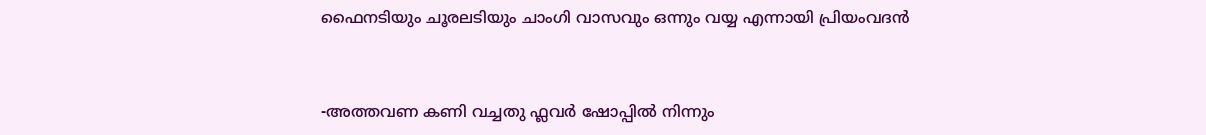ഫൈനടിയും ചൂരലടിയും ചാംഗി വാസവും ഒന്നും വയ്യ എന്നായി പ്രിയംവദന്‍


-അത്തവണ കണി വച്ചതു ഫ്ലവര്‍ ഷോപ്പില്‍ നിന്നും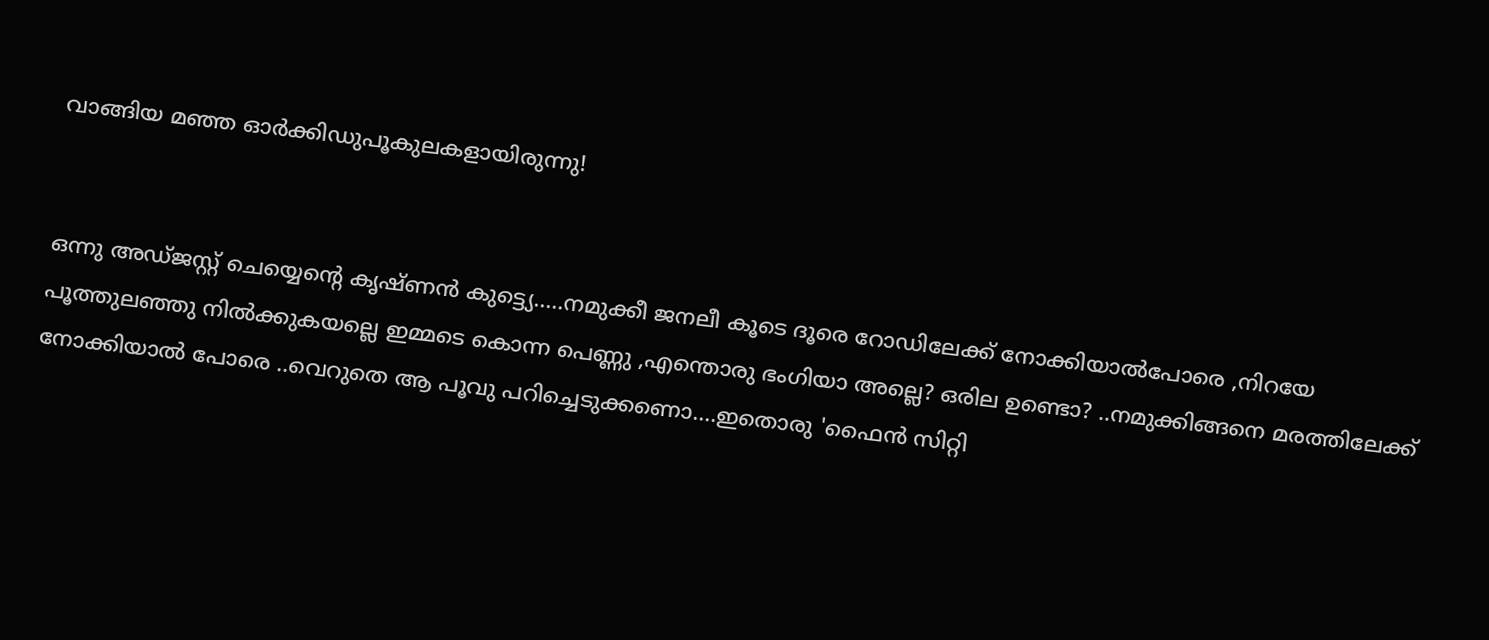വാങ്ങിയ മഞ്ഞ ഓര്‍ക്കിഡുപൂകുലകളായിരുന്നു!


ഒന്നു അഡ്ജസ്റ്റ്‌ ചെയ്യെന്റെ കൃഷ്ണന്‍ കുട്ട്യെ.....നമുക്കീ ജനലീ കൂടെ ദൂരെ റോഡിലേക്ക് നോക്കിയാല്‍പോരെ ,നിറയേ പൂത്തുലഞ്ഞു നില്‍ക്കുകയല്ലെ ഇമ്മടെ കൊന്ന പെണ്ണു ,എന്തൊരു ഭംഗിയാ അല്ലെ? ഒരില ഉണ്ടൊ? ..നമുക്കിങ്ങനെ മരത്തിലേക്ക്‌ നോക്കിയാല്‍ പോരെ ..വെറുതെ ആ പൂവു പറിച്ചെടുക്കണൊ....ഇതൊരു 'ഫൈന്‍ സിറ്റി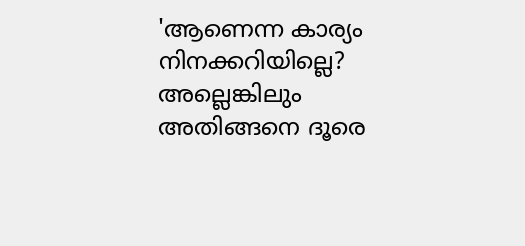'ആണെന്ന കാര്യം നിനക്കറിയില്ലെ? അല്ലെങ്കിലും അതിങ്ങനെ ദൂരെ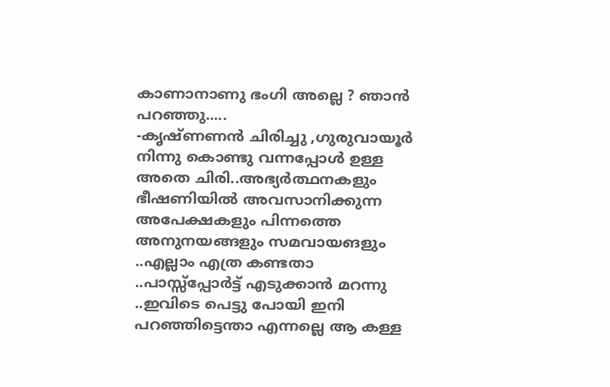കാണാനാണു ഭംഗി അല്ലെ ? ഞാന്‍ പറഞ്ഞു.....
-കൃഷ്ണണന്‍ ചിരിച്ചു ,ഗുരുവായൂര്‍ നിന്നു കൊണ്ടു വന്നപ്പോള്‍ ഉള്ള അതെ ചിരി..അഭ്യര്‍ത്ഥനകളും ഭീഷണിയില്‍ അവസാനിക്കുന്ന അപേക്ഷകളും പിന്നത്തെ അനുനയങ്ങളും സമവായങളും ..എല്ലാം എത്ര കണ്ടതാ ..പാസ്സ്‌പ്പോര്‍ട്ട്‌ എടുക്കാന്‍ മറന്നു ..ഇവിടെ പെട്ടു പോയി ഇനി പറഞ്ഞിട്ടെന്താ എന്നല്ലെ ആ കള്ള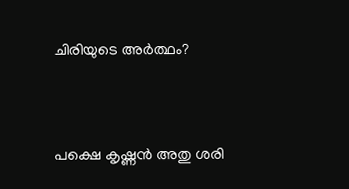ചിരിയുടെ അര്‍ത്ഥം?



പക്ഷെ കൃഷ്ണന്‍ അതു ശരി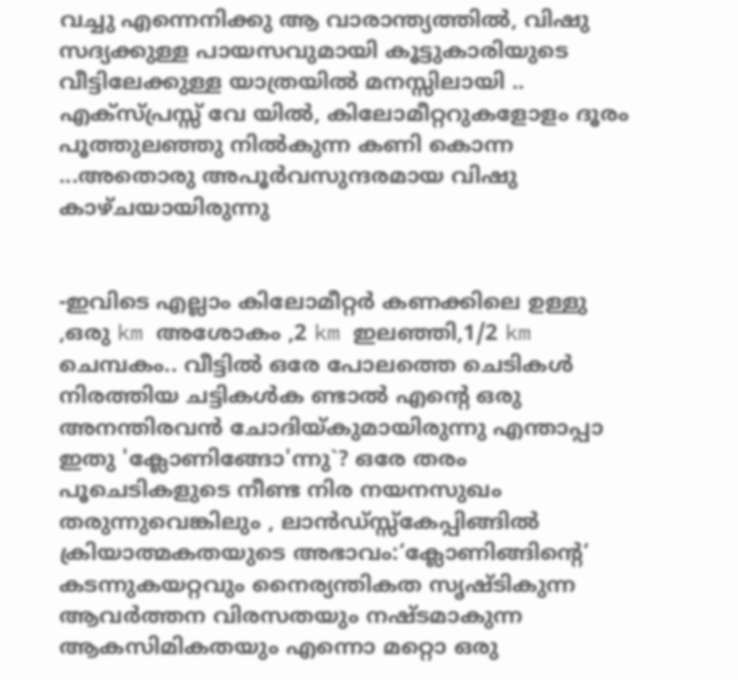വച്ചു എന്നെനിക്കു ആ വാരാന്ത്യത്തില്‍, വിഷു സദ്യക്കുള്ള പായസവുമായി കൂട്ടുകാരിയുടെ വീട്ടിലേക്കുള്ള യാത്രയില്‍ മനസ്സിലായി .. എക്സ്പ്രസ്സ്‌ വേ യില്‍, കിലോമീറ്ററുകളോളം ദൂരം പൂത്തുലഞ്ഞു നില്‍കുന്ന കണി കൊന്ന ...അതൊരു അപൂര്‍വസുന്ദരമായ വിഷു കാഴ്ചയായിരുന്നു


-ഇവിടെ എല്ലാം കിലോമീറ്റര്‍ കണക്കിലെ ഉള്ളു ,ഒരു km അശോകം ,2 km ഇലഞ്ഞി,1/2 km ചെമ്പകം.. വീട്ടില്‍ ഒരേ പോലത്തെ ചെടികള്‍ നിരത്തിയ ചട്ടികള്‍ക ണ്ടാല്‍ എന്റെ ഒരു അനന്തിരവന്‍ ചോദിയ്കുമായിരുന്നു എന്താപ്പാ ഇതു 'ക്ലോണിങ്ങോ'ന്നു`? ഒരേ തരം പൂചെടികളുടെ നീണ്ട നിര നയനസുഖം തരുന്നുവെങ്കിലും , ലാന്‍ഡ്സ്സ്കേപ്പിങ്ങില്‍ ക്രിയാത്മകതയുടെ അഭാവം:‘ക്ലോണിങ്ങിന്റെ‘ കടന്നുകയറ്റവും നൈര്യന്തികത സൃഷ്ടികുന്ന ആവര്‍ത്തന വിരസതയും നഷ്ടമാകുന്ന ആകസിമികതയും എന്നൊ മറ്റൊ ഒരു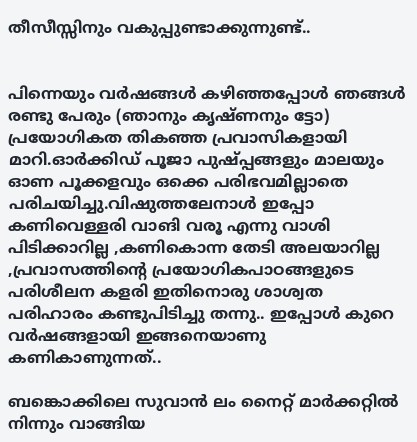തീസീസ്സിനും വകുപ്പുണ്ടാക്കുന്നുണ്ട്..


പിന്നെയും വര്‍ഷങ്ങള്‍ കഴിഞ്ഞപ്പോള്‍ ഞങ്ങള്‍ രണ്ടു പേരും (ഞാനും കൃഷ്ണനും ട്ടോ) പ്രയോഗികത തികഞ്ഞ പ്രവാസികളായി മാറി.ഓര്‍ക്കിഡ്‌ പൂജാ പുഷ്പ്പങ്ങളും മാലയും ഓണ പൂക്കളവും ഒക്കെ പരിഭവമില്ലാതെ പരിചയിച്ചു.വിഷുത്തലേനാള്‍ ഇപ്പോ കണിവെള്ളരി വാങി വരൂ എന്നു വാ‍ശി പിടിക്കാ‍റില്ല ,കണികൊന്ന തേടി അലയാറില്ല ,പ്രവാസത്തിന്റെ പ്രയോഗികപാഠങ്ങളുടെ പരിശീലന കളരി ഇതിനൊരു ശാശ്വത പരിഹാരം കണ്ടുപിടിച്ചു തന്നു.. ഇപ്പോള്‍ കുറെ വര്‍ഷങ്ങളായി ഇങ്ങനെയാണു കണികാണുന്നത്..

ബങ്കൊക്കിലെ സുവാന്‍ ലം നൈറ്റ്‌ മാര്‍‌ക്കറ്റില്‍ നിന്നും വാങ്ങിയ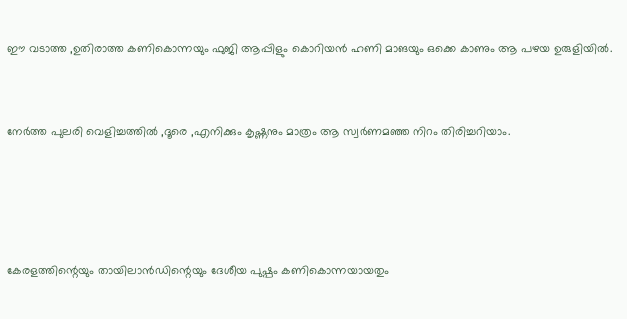ഈ വടാത്ത ,ഉതിരാത്ത കണികൊന്നയും ഫുജി ആപ്പിളും കൊറിയന്‍ ഹണി മാ‍ങയും ഒക്കെ കാണും ആ പഴയ ഉരുളിയില്‍.


നേര്‍ത്ത പുലരി വെളിച്ചത്തില്‍ ,ദൂരെ ,എനിക്കും കൃഷ്ണനും മാത്രം ആ സ്വര്‍ണമഞ്ഞ നിറം തിരിച്ചറിയാം.




കേരളത്തിന്റെയും തായിലാന്‍ഡിന്റെയും ദേശീയ പുഷ്പം കണികൊന്നയായതും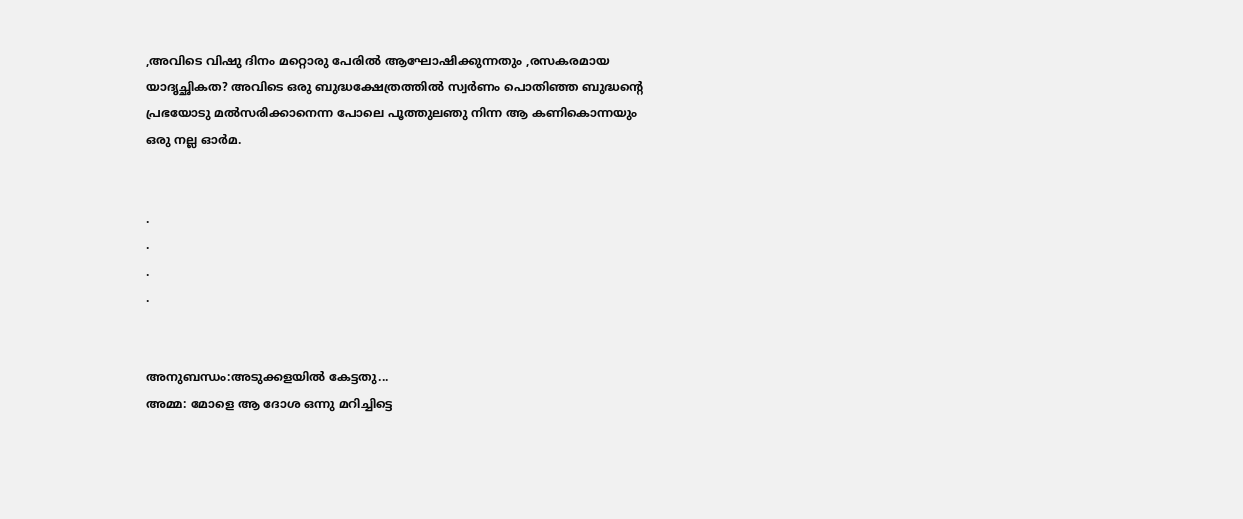,അവിടെ വിഷു ദിനം മറ്റൊരു പേരില്‍ ആഘോഷിക്കുന്നതും ,രസകരമായ യാദൃച്ഛികത? അവിടെ ഒരു ബുദ്ധക്ഷേത്രത്തില്‍ സ്വര്‍ണം പൊതിഞ്ഞ ബുദ്ധന്റെ പ്രഭയോടു മല്‍സരിക്കാനെന്ന പോലെ പൂത്തുലഞു നിന്ന ആ കണികൊന്നയും ഒരു നല്ല ഓര്‍മ.


.
.
.
.


അനുബന്ധം:അടുക്കളയില്‍ കേട്ടതു...
അമ്മ: മോളെ ആ ദോശ ഒന്നു മറിച്ചിട്ടെ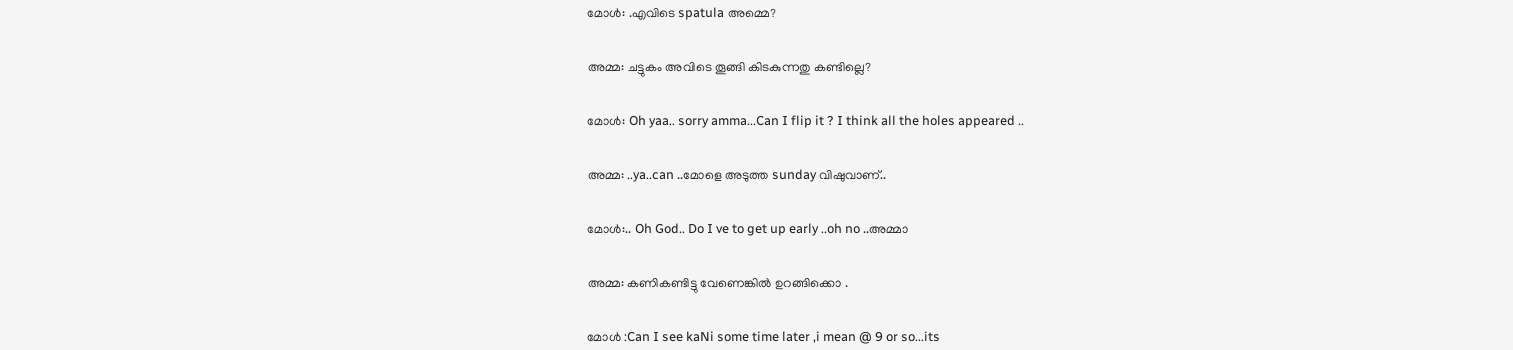മോള്‍: .എവിടെ spatula അമ്മെ?


അമ്മ: ചട്ടുകം അവിടെ തൂങ്ങി കിടകുന്നതു കണ്ടില്ലെ?


മോള്‍: Oh yaa.. sorry amma...Can I flip it ? I think all the holes appeared ..


അമ്മ: ..ya..can ..മോളെ അടുത്ത sunday വിഷുവാണ്‌..


മോള്‍:.. Oh God.. Do I ve to get up early ..oh no ..അമ്മാ


അമ്മ: കണികണ്ടിട്ടു വേണെങ്കില്‍ ഉറങ്ങിക്കൊ .


മോള്‍ :Can I see kaNi some time later ,i mean @ 9 or so...its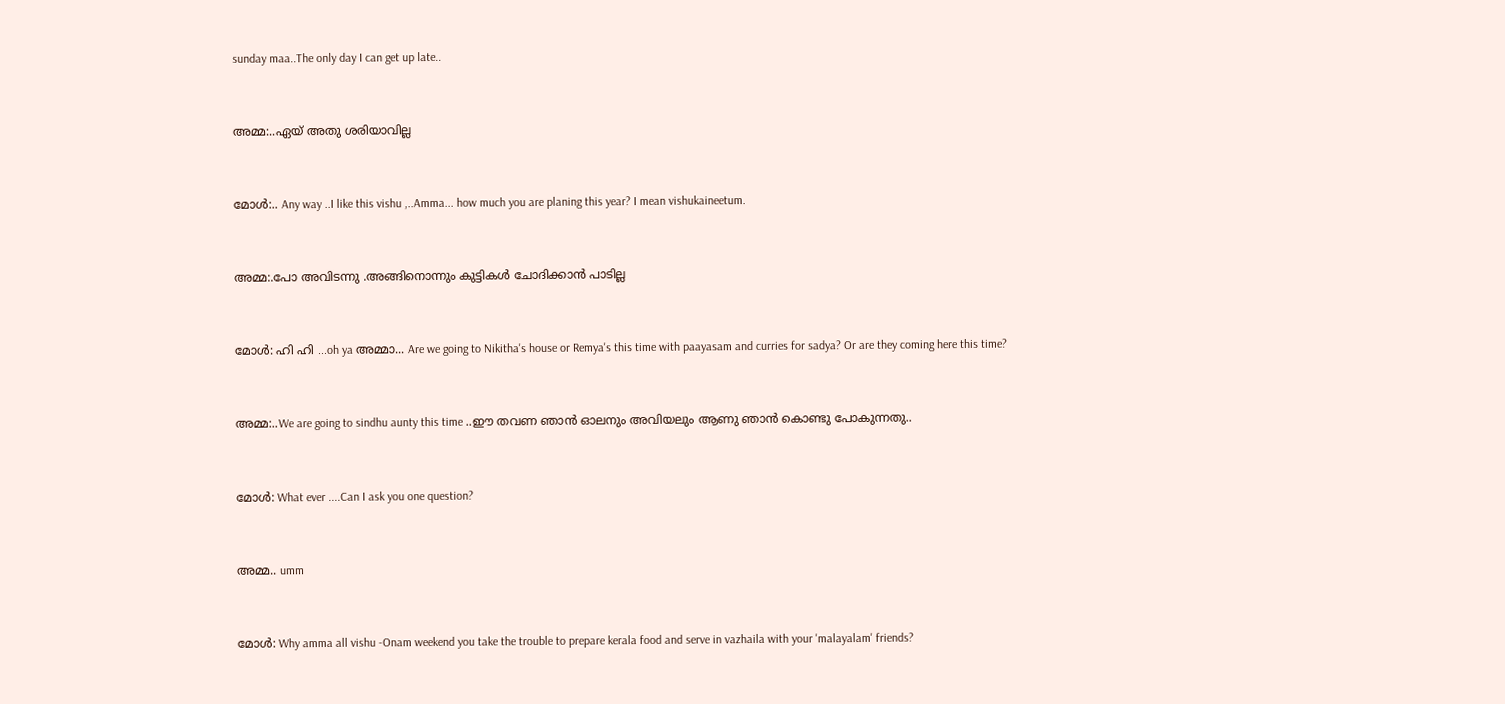sunday maa..The only day I can get up late..


അമ്മ:..ഏയ് അതു ശരിയാവില്ല


മോള്‍:.. Any way ..I like this vishu ,..Amma... how much you are planing this year? I mean vishukaineetum.


അമ്മ:.പോ അവിടന്നു .അങ്ങിനൊന്നും കുട്ടികള്‍ ചോദിക്കാന്‍ പാടില്ല


മോള്‍: ഹി ഹി ...oh ya അമ്മാ... Are we going to Nikitha's house or Remya's this time with paayasam and curries for sadya? Or are they coming here this time?


അമ്മ:..We are going to sindhu aunty this time ..ഈ തവണ ഞാന്‍ ഓലനും അവിയലും ആണു ഞാന്‍ കൊണ്ടു പോകുന്നതു..


മോള്‍: What ever ....Can I ask you one question?


അമ്മ.. umm


മോള്‍: Why amma all vishu -Onam weekend you take the trouble to prepare kerala food and serve in vazhaila with your 'malayalam' friends?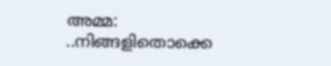അമ്മ: ..നിങ്ങളിതൊക്കെ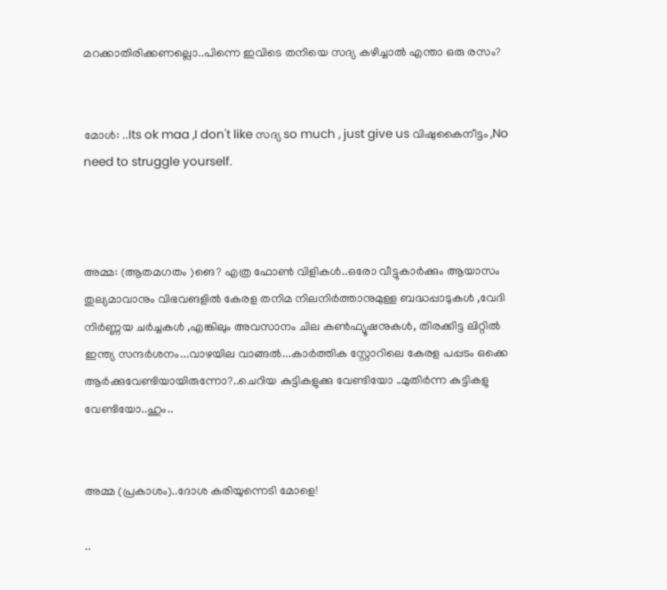മറക്കാതിരിക്കണല്ലൊ..പിന്നെ ഇവിടെ തനിയെ സദ്യ കഴിച്ചാല്‍ എന്താ ഒരു രസം?


മോള്‍: ..Its ok maa ,I don't like സദ്യ so much , just give us വിഷുകൈനീട്ടം ,No need to struggle yourself.



അമ്മ: (ആതമഗതം )ങെ? എത്ര ഫോണ്‍ വിളികള്‍..ഒരോ വീട്ടുകാര്‍ക്കും ആയാസം തുല്യമാവാനും വിഭവങളില്‍ കേരള തനിമ നിലനിര്‍ത്താനുമുള്ള ബദ്ധപ്പാടുകള്‍ ,വേദി നിര്‍ണ്ണയ ചര്‍ച്ചകള്‍ ,എങ്കിലും അവസാനം ചില കണ്‍ഫ്യൂഷനുകള്‍, തിരക്കിട്ട ലിറ്റില്‍ ഇന്ത്യ സന്ദര്‍ശനം...വാഴയില വാങ്ങല്‍...കാര്‍ത്തിക സ്റ്റോറിലെ കേരള പപ്പടം ഒക്കെ ആര്‍ക്കുവേണ്ടിയായിരുന്നോ?..ചെറിയ കുട്ടികളുക്കു വേണ്ടിയോ ..മുതിര്‍ന്ന കുട്ടികളു വേണ്ടിയോ..ഹും..


അമ്മ (പ്രകാശം)..ദോശ കരിയുന്നെടി മോളെ!

..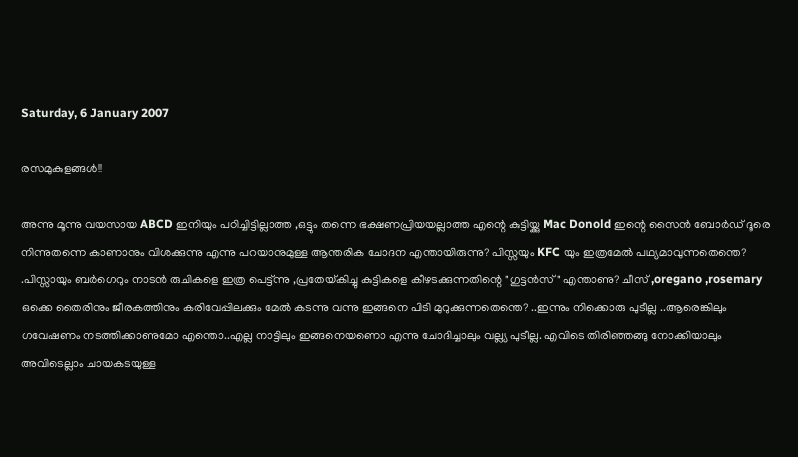Saturday, 6 January 2007

രസമുകുളങ്ങള്‍!!

അന്നു മൂന്നു വയസായ ABCD ഇനിയും പഠിച്ചിട്ടില്ലാത്ത ,ഒട്ടും തന്നെ ഭക്ഷണപ്രിയയല്ലാത്ത എന്റെ കുട്ടിയ്ക്കു Mac Donold ഇന്റെ സൈന്‍ ബോര്‍ഡ്‌ ദൂരെ നിന്നുതന്നെ കാണാനും വിശക്കുന്നു എന്നു പറയാനുമുള്ള ആന്തരിക ചോദന എന്തായിരുന്നു? പിസ്സയും KFC യും ഇത്രമേല്‍ പഥ്യമാവുന്നതെന്തെ? .പിസ്സായും ബര്‍ഗെറും നാടന്‍ രുചികളെ ഇത്ര പെട്ട്ന്നു ,പ്രതേയ്‌കിച്ചു കുട്ടികളെ കീഴടക്കുന്നതിന്റെ "ഗുട്ടന്‍സ്‌" എന്താണു? ചീസ്‌ ,oregano ,rosemary ഒക്കെ തൈരിനും ജീരകത്തിനും കരിവേപ്പിലക്കും മേല്‍ കടന്നു വന്നു ഇങ്ങനെ പിടി മുറുക്കുന്നതെന്തെ? ..ഇന്നും നിക്കൊരു പുടീല്ല ..ആരെങ്കിലും ഗവേഷണം നടത്തിക്കാണുമോ എന്തൊ..എല്ല നാട്ടിലും ഇങ്ങനെയണൊ എന്നു ചോദിച്ചാലും വല്ല്യ പുടീല്ല. എവിടെ തിരിഞ്ഞങ്ങു നോക്കിയാലും അവിടെല്ലാം ചായകടയുള്ള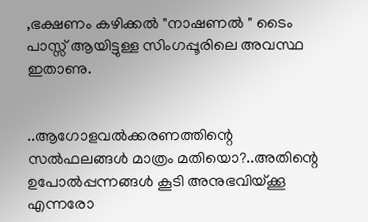,ഭക്ഷണം കഴിക്കല്‍ "നാഷണല്‍ " ടൈം പാസ്സ്‌ ആയിട്ടുള്ള സിംഗപ്പൂരിലെ അവസ്ഥ ഇതാണു.


..ആഗോളവല്‍ക്കരണത്തിന്റെ സല്‍ഫലങ്ങള്‍ മാത്രം മതിയൊ?..അതിന്റെ ഉപോല്‍പ്പന്നങ്ങള്‍ കൂടി അനുഭവിയ്ക്കൂ എന്നരോ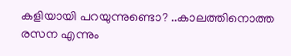കളിയായി പറയുന്നുണ്ടൊ? ..കാലത്തിനൊത്ത രസന എന്നും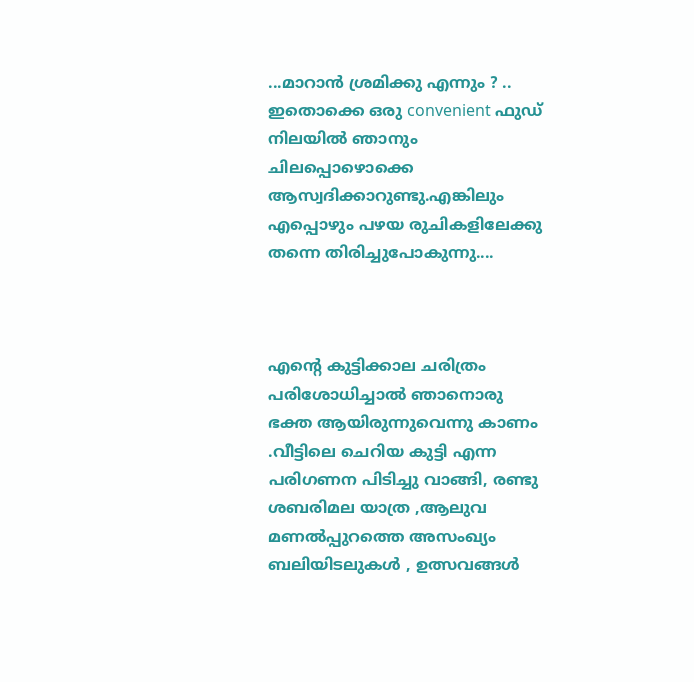...മാറാന്‍ ശ്രമിക്കു എന്നും ? .. ഇതൊക്കെ ഒരു convenient ഫുഡ്‌ നിലയില്‍ ഞാനും ചിലപ്പൊഴൊക്കെ ആസ്വദിക്കാറുണ്ടു.എങ്കിലും എപ്പൊഴും പഴയ രുചികളിലേക്കു തന്നെ തിരിച്ചുപോകുന്നു....



എന്റെ കുട്ടിക്കാല ചരിത്രം പരിശോധിച്ചാല്‍ ഞാനൊരു ഭക്ത ആയിരുന്നുവെന്നു കാണം .വീട്ടിലെ ചെറിയ കുട്ടി എന്ന പരിഗണന പിടിച്ചു വാങ്ങി, രണ്ടു ശബരിമല യാത്ര ,ആലുവ മണല്‍പ്പുറത്തെ അസംഖ്യം ബലിയിടലുകള്‍ , ഉത്സവങ്ങള്‍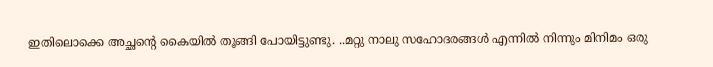ഇതിലൊക്കെ അച്ഛന്റെ കൈയില്‍ തൂങ്ങി പോയിട്ടുണ്ടു. ..മറ്റു നാലു സഹോദരങ്ങള്‍ എന്നില്‍ നിന്നും മിനിമം ഒരു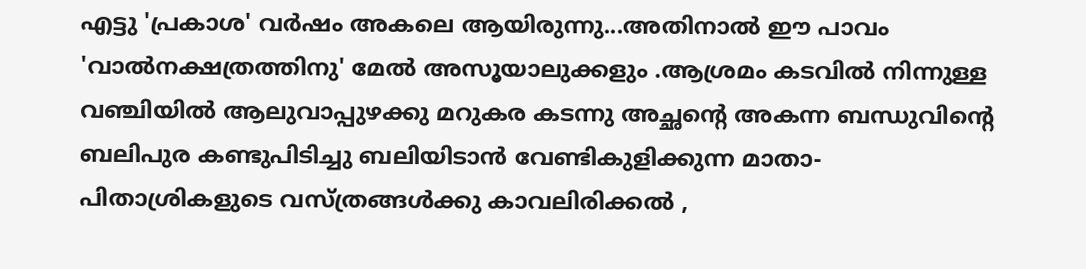എട്ടു 'പ്രകാശ' വര്‍ഷം അകലെ ആയിരുന്നു...അതിനാല്‍ ഈ പാവം 'വാല്‍നക്ഷത്രത്തിനു' മേല്‍ അസൂയാലുക്കളും .ആശ്രമം കടവില്‍ നിന്നുള്ള വഞ്ചിയില്‍ ആലുവാപ്പുഴക്കു മറുകര കടന്നു അച്ഛന്റെ അകന്ന ബന്ധുവിന്റെ ബലിപുര കണ്ടുപിടിച്ചു ബലിയിടാന്‍ വേണ്ടികുളിക്കുന്ന മാതാ-പിതാശ്രികളുടെ വസ്ത്രങ്ങള്‍ക്കു കാവലിരിക്കല്‍ ,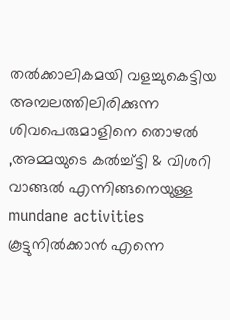തല്‍ക്കാലികമയി വളച്ചുകെട്ടിയ അമ്പലത്തിലിരിക്കുന്ന ശിവപെരുമാളിനെ തൊഴല്‍ ,അമ്മയുടെ കല്‍ച്ച്ട്ടി & വിശറി വാങ്ങല്‍ എന്നിങ്ങനെയുള്ള mundane activities കൂട്ടുനില്‍ക്കാന്‍ എന്നെ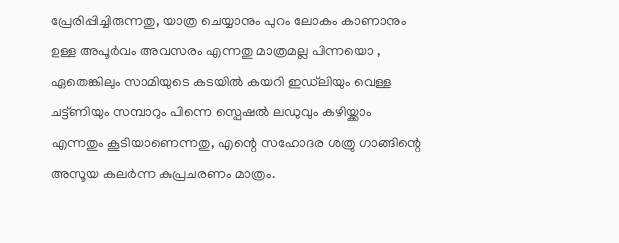പ്രേരിപ്പിച്ചിരുന്നതു, യാത്ര ചെയ്യാനും പുറം ലോകം കാണാനും ഉള്ള അപൂര്‍വം അവസരം എന്നതു മാത്രമല്ല പിന്നയൊ , ഏതെങ്കിലും സാമിയുടെ കടയില്‍ കയറി ഇഡ്‌ലിയും വെള്ള ചട്ട്‌ണിയും സമ്പാറും പിന്നെ സ്പെഷല്‍ ലഡുവും കഴിയ്ക്കാം എന്നതും കൂടിയാണെന്നതു, എന്റെ സഹോദര ശത്രു ഗാങ്ങിന്റെ അസൂയ കലര്‍ന്ന കുപ്രചരണം മാത്രം.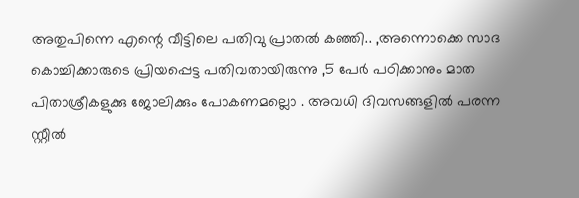അതുപിന്നെ എന്റെ വീട്ടിലെ പതിവു പ്രാതല്‍ കഞ്ഞി.. ,അന്നൊക്കെ സാദ കൊച്ചിക്കാരുടെ പ്രിയപ്പെട്ട പതിവതായിരുന്നു ,5 പേര്‍ പഠിക്കാനും മാത പിതാശ്രീകളുക്കു ജോലിക്കും പോകണമല്ലൊ . അവധി ദിവസങ്ങളില്‍ പരന്ന സ്റ്റീല്‍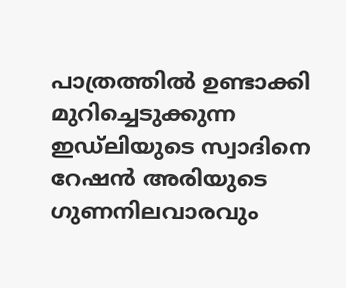പാത്രത്തില്‍ ഉണ്ടാക്കി മുറിച്ചെടുക്കുന്ന ഇഡ്‌ലിയുടെ സ്വാദിനെ റേഷന്‍ അരിയുടെ ഗുണനിലവാരവും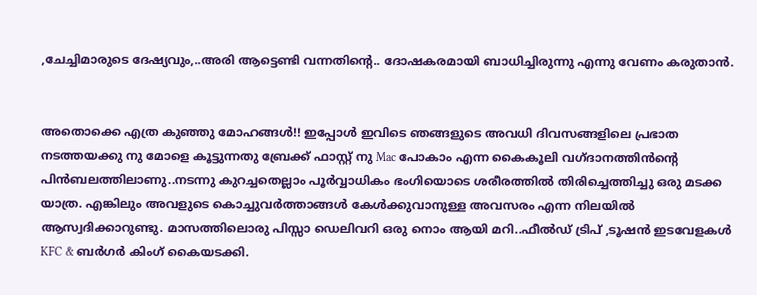,ചേച്ചിമാരുടെ ദേഷ്യവും,..അരി ആട്ടെണ്ടി വന്നതിന്റെ.. ദോഷകരമായി ബാധിച്ചിരുന്നു എന്നു വേണം കരുതാന്‍.


അതൊക്കെ എത്ര കുഞ്ഞു മോഹങ്ങള്‍!! ഇപ്പോള്‍ ഇവിടെ ഞങ്ങളുടെ അവധി ദിവസങ്ങളിലെ പ്രഭാത നടത്തയക്കു നു മോളെ കൂട്ടുന്നതു ബ്രേക്ക്‌ ഫാസ്റ്റ്‌ നു Mac പോകാം എന്ന കൈകൂലി വഗ്ദാനത്തിന്‍ന്റെ പിന്‍ബലത്തിലാണു..നടന്നു കുറച്ചതെല്ലാം പൂര്‍വ്വാധികം ഭംഗിയൊടെ ശരീരത്തില്‍ തിരിച്ചെത്തിച്ചു ഒരു മടക്ക യാത്ര. എങ്കിലും അവളുടെ കൊച്ചുവര്‍ത്താങ്ങള്‍ കേള്‍ക്കുവാനുള്ള അവസരം എന്ന നിലയില്‍ ആസ്വദിക്കാറുണ്ടു. മാസത്തിലൊരു പിസ്സാ ഡെലിവറി ഒരു നൊം ആയി മറി..ഫീല്‍ഡ്‌ ട്രിപ്‌ ,ടൂഷന്‍ ഇടവേളകള്‍ KFC & ബര്‍ഗര്‍ കിംഗ്‌ കൈയടക്കി.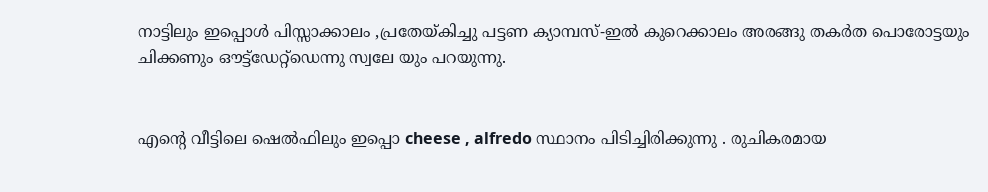നാട്ടിലും ഇപ്പൊള്‍ പിസ്സാക്കാലം ,പ്രതേയ്‌കിച്ചു പട്ടണ ക്യാമ്പസ്‌-ഇല്‍ കുറെക്കാലം അരങ്ങു തകര്‍ത പൊരോട്ടയും ചിക്കണും ഔട്ട്ഡേറ്റ്ഡെന്നു സ്വലേ യും പറയുന്നു.


എന്റെ വീട്ടിലെ ഷെല്‍ഫിലും ഇപ്പൊ cheese , alfredo സ്ഥാനം പിടിച്ചിരിക്കുന്നു . രുചികരമായ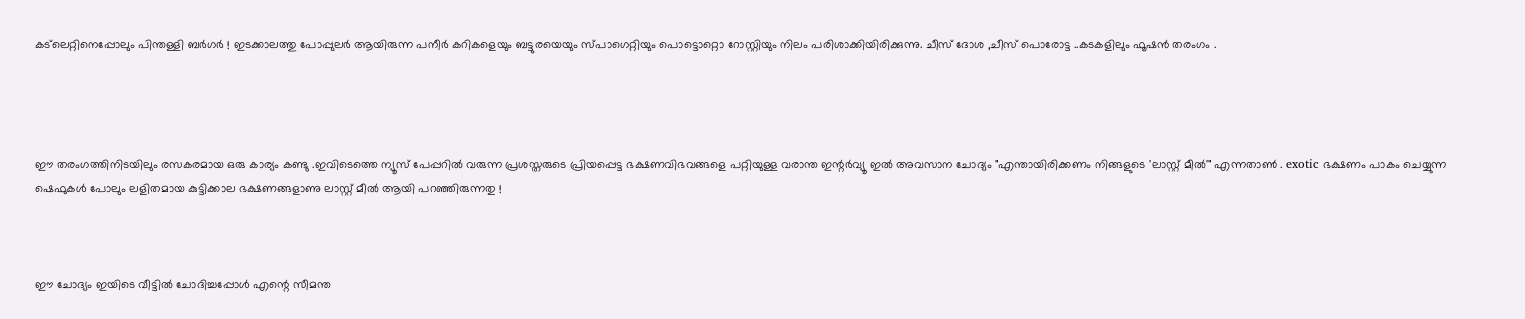കട്‌ലെറ്റിനെപ്പോലും പിന്തള്ളി ബര്‍ഗര്‍ ! ഇടക്കാലത്തു പോപ്പുലര്‍ ആയിരുന്ന പനീര്‍ കറികളെയും ബട്ടുരയെയും സ്പാഗെറ്റിയും പൊട്ടൊറ്റൊ റോസ്റ്റിയും നിലം പരിശാക്കിയിരിക്കുന്നു. ചീസ്‌ ദോശ ,ചീസ്‌ പൊരോട്ട ..കടകളിലും ഫൂഷന്‍ തരംഗം .




ഈ തരംഗത്തിനിടയിലും രസകരമായ ഒരു കാര്യം കണ്ടു .ഇവിടെത്തെ ന്യൂസ്‌ പേപ്പറില്‍ വരുന്ന പ്രശസ്തരുടെ പ്രിയപ്പെട്ട ഭക്ഷണവിഭവങ്ങളെ പറ്റിയുള്ള വരാന്ത ഇന്റര്‍വ്യൂ ഇല്‍ അവസാന ചോദ്യം "എന്തായിരിക്കണം നിങ്ങളുടെ 'ലാസ്റ്റ്‌ മീല്‍'" എന്നതാണ്‍ . exotic ഭക്ഷണം പാകം ചെയ്യുന്ന ഷെഫുകള്‍ പോലും ലളിതമായ കുട്ടിക്കാല ഭക്ഷണങ്ങളാണു ലാസ്റ്റ്‌ മീല്‍ ആയി പറഞ്ഞിരുന്നതു !



ഈ ചോദ്യം ഇയിടെ വീട്ടില്‍ ചോദിച്ചപ്പോള്‍ എന്റെ സീമന്ത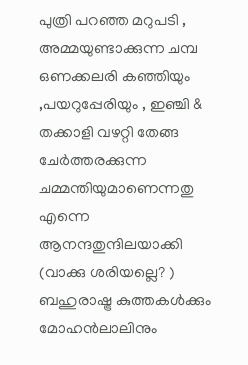പുത്രി പറഞ്ഞ മറുപടി , അമ്മയുണ്ടാക്കുന്ന ചമ്പ ഒണക്കലരി കഞ്ഞിയും ,പയറുപ്പേരിയും , ഇഞ്ചി & തക്കാളി വഴറ്റി തേങ്ങ ചേര്‍ത്തരക്കുന്ന ചമ്മന്തിയുമാണെന്നതു എന്നെ ആനന്ദതുന്ദിലയാക്കി (വാക്കു ശരിയല്ലെ? ) ബഹുരാഷ്ട്ര കുത്തകള്‍ക്കും മോഹന്‍ലാലിനും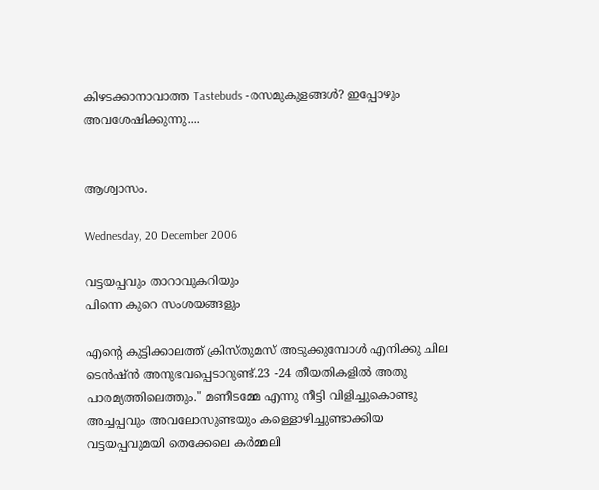കിഴടക്കാനാവാത്ത Tastebuds -രസമുകുളങ്ങള്‍? ഇപ്പോഴും അവശേഷിക്കുന്നു....


ആശ്വാസം.

Wednesday, 20 December 2006

വട്ടയപ്പവും താറാവുകറിയും
പിന്നെ കുറെ സംശയങ്ങളും

എന്റെ കുട്ടിക്കാലത്ത്‌ ക്രിസ്തുമസ്‌ അടുക്കുമ്പോള്‍ എനിക്കു ചില ടെന്‍ഷ്ന്‍ അനുഭവപ്പെടാറുണ്ട്‌.23 -24 തീയതികളില്‍ അതു പാരമ്യത്തിലെത്തും." മണീടമ്മേ എന്നു നീട്ടി വിളിച്ചുകൊണ്ടു അച്ചപ്പവും അവലോസുണ്ടയും കള്ളൊഴിച്ചുണ്ടാക്കിയ വട്ടയപ്പവുമയി തെക്കേലെ കര്‍മ്മലി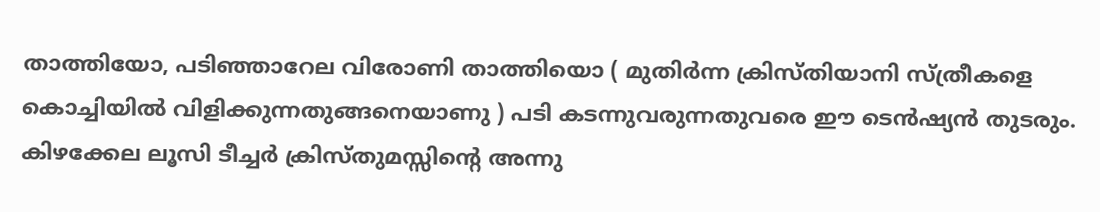താത്തിയോ, പടിഞ്ഞാറേല വിരോണി താത്തിയൊ ( മുതിര്‍ന്ന ക്രിസ്തിയാനി സ്ത്രീകളെ കൊച്ചിയില്‍ വിളിക്കുന്നതുങ്ങനെയാണു ) പടി കടന്നുവരുന്നതുവരെ ഈ ടെന്‍ഷ്യന്‍ തുടരും. കിഴക്കേല ലൂസി ടീച്ചര്‍ ക്രിസ്തുമസ്സിന്റെ അന്നു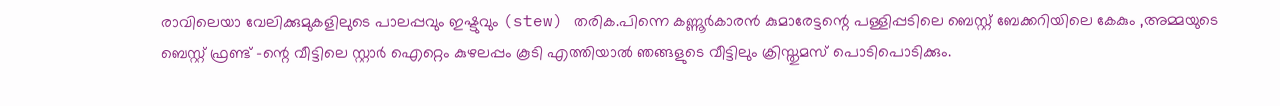രാവിലെയാ വേലിക്കുമുകളിലുടെ പാലപ്പവും ഇഷ്ടുവും (stew) തരിക.പിന്നെ കണ്ണൂര്‍കാരന്‍ കുമാരേട്ടന്റെ പള്ളിപ്പടിലെ ബെസ്റ്റ്‌ ബേക്കറിയിലെ കേകും ,അമ്മയുടെ ബെസ്റ്റ്‌ ഫ്രണ്ട്‌ -ന്റെ വീട്ടിലെ സ്റ്റാര്‍ ഐറ്റെം കുഴലപ്പം കൂടി എത്തിയാല്‍ ഞങ്ങളുടെ വീട്ടിലും ക്രിസ്തുമസ്‌ പൊടിപൊടിക്കും.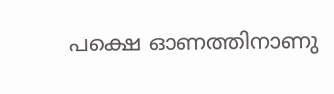പക്ഷെ ഓണത്തിനാണു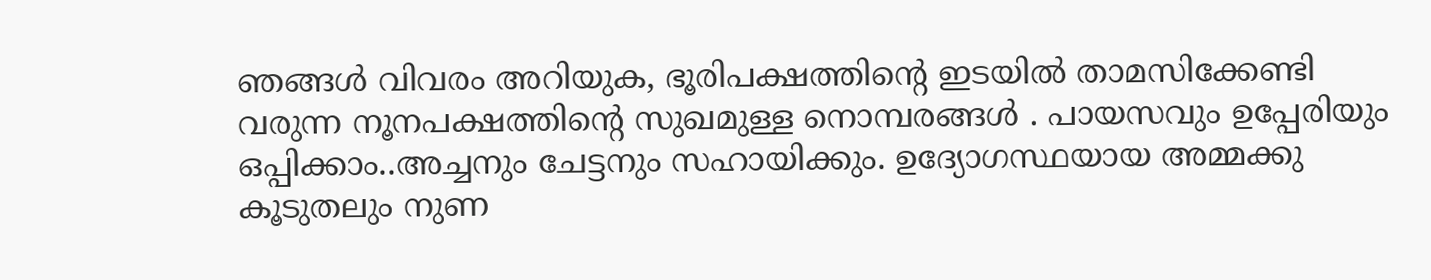ഞങ്ങള്‍ വിവരം അറിയുക, ഭൂരിപക്ഷത്തിന്റെ ഇടയില്‍ താമസിക്കേണ്ടി വരുന്ന നൂനപക്ഷത്തിന്റെ സുഖമുള്ള നൊമ്പരങ്ങള്‍ . പായസവും ഉപ്പേരിയും ഒപ്പിക്കാം..അച്ചനും ചേട്ടനും സഹായിക്കും. ഉദ്യോഗസ്ഥയായ അമ്മക്കു കൂടുതലും നുണ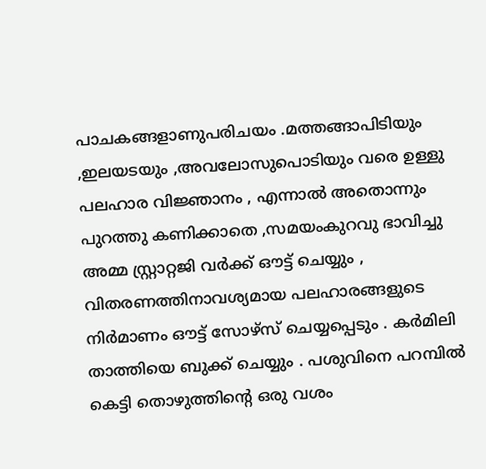പാചകങ്ങളാണുപരിചയം .മത്തങ്ങാപിടിയും ,ഇലയടയും ,അവലോസുപൊടിയും വരെ ഉള്ളു പലഹാര വിജ്ഞാനം , എന്നാല്‍ അതൊന്നും പുറത്തു കണിക്കാതെ ,സമയംകുറവു ഭാവിച്ചു അമ്മ സ്റ്റ്രാറ്റജി വര്‍ക്ക്‌ ഔട്ട്‌ ചെയ്യും , വിതരണത്തിനാവശ്യമായ പലഹാരങ്ങളുടെ നിര്‍മാണം ഔട്ട്‌ സോഴ്സ്‌ ചെയ്യപ്പെടും . കര്‍മിലി താത്തിയെ ബുക്ക്‌ ചെയ്യും . പശുവിനെ പറമ്പില്‍ കെട്ടി തൊഴുത്തിന്റെ ഒരു വശം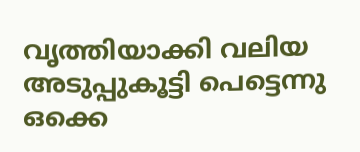വൃത്തിയാക്കി വലിയ അടുപ്പുകൂട്ടി പെട്ടെന്നു ഒക്കെ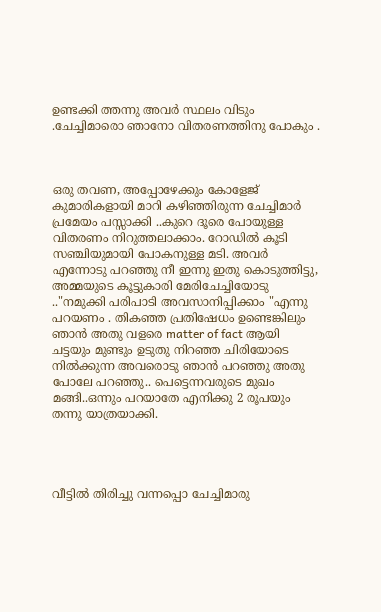ഉണ്ടക്കി ത്തന്നു അവര്‍ സ്ഥലം വിടും .ചേച്ചിമാരൊ ഞാനോ വിതരണത്തിനു പോകും .



ഒരു തവണ, അപ്പോഴേക്കും കോളേജ്‌ കുമാരികളായി മാറി കഴിഞ്ഞിരുന്ന ചേച്ചിമാര്‍ പ്രമേയം പസ്സാക്കി ..കുറെ ദൂരെ പോയുള്ള വിതരണം നിറുത്തലാക്കാം. റോഡില്‍ കൂടി സഞ്ചിയുമായി പോകനുള്ള മടി. അവര്‍ എന്നോടു പറഞ്ഞു നീ ഇന്നു ഇതു കൊടുത്തിട്ടു, അമ്മയുടെ കൂട്ടുകാരി മേരിചേച്ചിയോടു .."നമുക്കി പരിപാടി അവസാനിപ്പിക്കാം "എന്നു പറയണം . തികഞ്ഞ പ്രതിഷേധം ഉണ്ടെങ്കിലും ഞാന്‍ അതു വളരെ matter of fact ആയി ചട്ടയും മുണ്ടും ഉടുതു നിറഞ്ഞ ചിരിയോടെ നില്‍ക്കുന്ന അവരൊടു ഞാന്‍ പറഞ്ഞു അതു പോലേ പറഞ്ഞു.. പെട്ടെന്നവരുടെ മുഖം മങ്ങി..ഒന്നും പറയാതേ എനിക്കു 2 രൂപയും തന്നു യാത്രയാക്കി.




വീട്ടില്‍ തിരിച്ചു വന്നപ്പൊ ചേച്ചിമാരു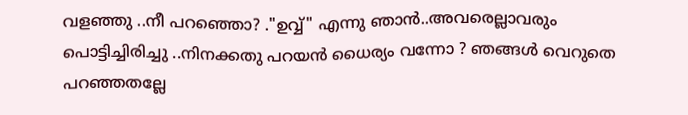വളഞ്ഞു ..നീ പറഞ്ഞൊ? ."ഉവ്വ്‌" എന്നു ഞാന്‍..അവരെല്ലാവരും പൊട്ടിച്ചിരിച്ചു ..നിനക്കതു പറയന്‍ ധൈര്യം വന്നോ ? ഞങ്ങള്‍ വെറുതെ പറഞ്ഞതല്ലേ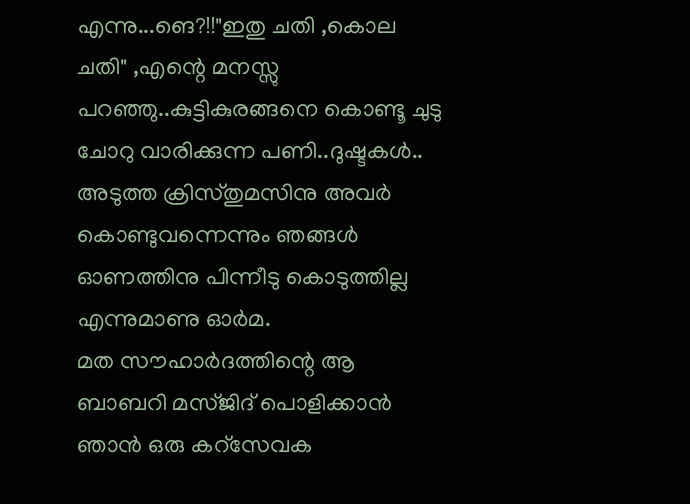എന്നു...ങെ?!!"ഇതു ചതി ,കൊല ചതി" ,എന്റെ മനസ്സു പറഞ്ഞു..കുട്ടികുരങ്ങനെ കൊണ്ടൂ ചുടു ചോറു വാരിക്കുന്ന പണി..ദുഷ്ടകള്‍..
അടുത്ത ക്രിസ്തുമസിനു അവര്‍ കൊണ്ടുവന്നെന്നും ഞങ്ങള്‍ ഓണത്തിനു പിന്നീടു കൊടുത്തില്ല എന്നുമാണു ഓര്‍മ.
മത സൗഹാര്‍ദത്തിന്റെ ആ ബാബറി മസ്ജിദ്‌ പൊളിക്കാന്‍ ഞാന്‍ ഒരു കറ്സേവക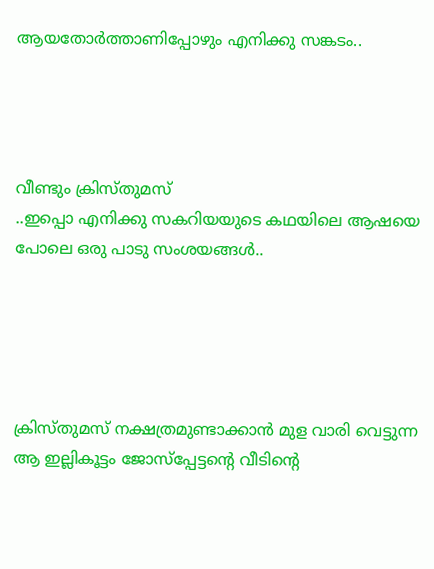ആയതോര്‍ത്താണിപ്പോഴും എനിക്കു സങ്കടം..




വീണ്ടും ക്രിസ്തുമസ്‌
..ഇപ്പൊ എനിക്കു സകറിയയുടെ കഥയിലെ ആഷയെ പോലെ ഒരു പാടു സംശയങ്ങള്‍..





ക്രിസ്തുമസ്‌ നക്ഷത്രമുണ്ടാക്കാന്‍ മുള വാരി വെട്ടുന്ന ആ ഇല്ലികൂട്ടം ജോസ്പ്പേട്ടന്റെ വീടിന്റെ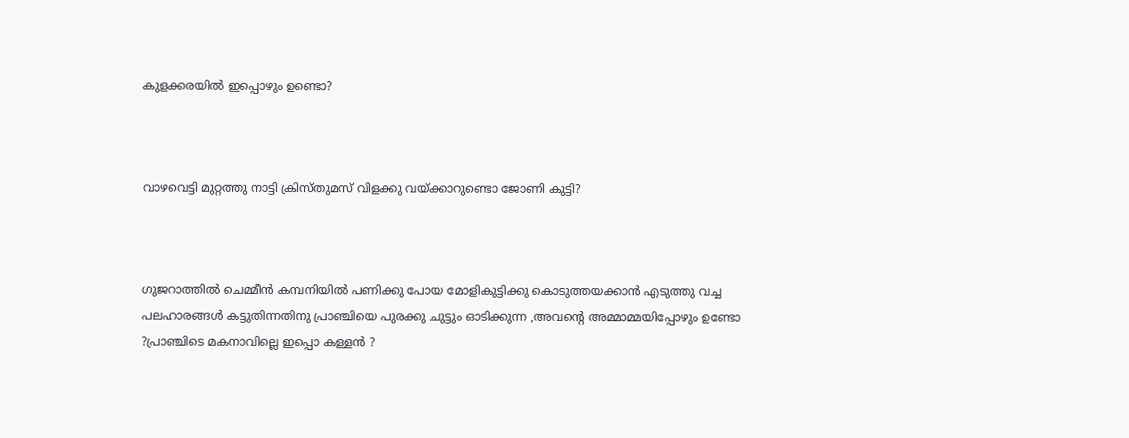കുളക്കരയില്‍ ഇപ്പൊഴും ഉണ്ടൊ?



വാഴവെട്ടി മുറ്റത്തു നാട്ടി ക്രിസ്തുമസ്‌ വിളക്കു വയ്ക്കാറുണ്ടൊ ജോണി കുട്ടി?



ഗുജറാത്തില്‍ ചെമ്മീന്‍ കമ്പനിയില്‍ പണിക്കു പോയ മോളികുട്ടിക്കു കൊടുത്തയക്കാന്‍ എടുത്തു വച്ച പലഹാരങ്ങള്‍ കട്ടുതിന്നതിനു പ്രാഞ്ചിയെ പുരക്കു ചുട്ടും ഓടിക്കുന്ന ,അവന്റെ അമ്മാമ്മയിപ്പോഴും ഉണ്ടോ ?പ്രാഞ്ചിടെ മകനാവില്ലെ ഇപ്പൊ കള്ളന്‍ ?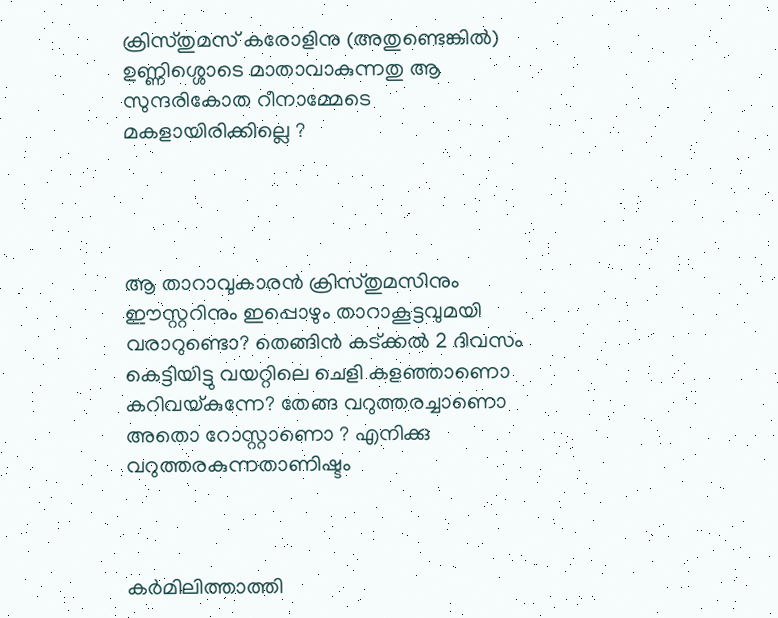ക്രിസ്തുമസ്‌ കരോളിനു (അതുണ്ടെങ്കില്‍) ഉണ്ണിശ്ശൊടെ മാതാവാകുന്നതു ആ സുന്ദരികോത റീനാമ്മേടെ മകളായിരിക്കില്ലെ ?




ആ താറാവുകാരന്‍ ക്രിസ്തുമസിനും ഈസ്റ്ററിനും ഇപ്പൊഴും താറാകൂട്ടവുമയി വരാറുണ്ടൊ? തെങ്ങിന്‍ കട്ക്കല്‍ 2 ദിവസം കെട്ടിയിട്ടു വയറ്റിലെ ചെളി കളഞ്ഞാണൊ കറിവയ്കുന്നേ? തേങ്ങ വറുത്തരച്ചാണൊ അതൊ റോസ്റ്റാണൊ ? എനിക്കു വറുത്തരകുന്നതാണിഷ്ടം



കര്‍മിലിത്താത്തി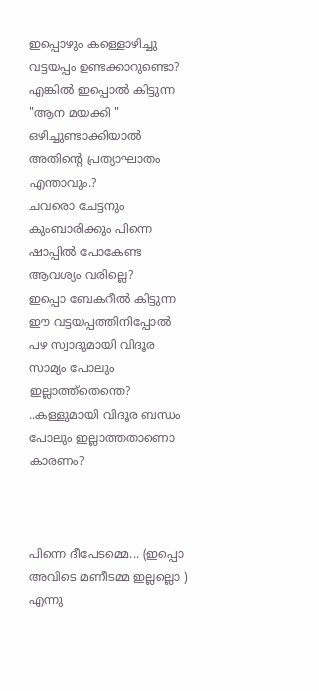ഇപ്പൊഴും കള്ളൊഴിച്ചു വട്ടയപ്പം ഉണ്ടക്കാറുണ്ടൊ? എങ്കില്‍ ഇപ്പൊല്‍ കിട്ടുന്ന "ആന മയക്കി " ഒഴിച്ചുണ്ടാക്കിയാല്‍ അതിന്റെ പ്രത്യാഘാതം എന്താവും.?
ചവരൊ ചേട്ടനും കുംബാരിക്കും പിന്നെ ഷാപ്പില്‍ പോകേണ്ട ആവശ്യം വരില്ലെ?
ഇപ്പൊ ബേകറീല്‍ കിട്ടുന്ന ഈ വട്ടയപ്പത്തിനിപ്പോല്‍ പഴ സ്വാദുമായി വിദൂര സാമ്യം പോലും ഇല്ലാത്ത്തെന്തെ? ..കള്ളുമായി വിദൂര ബന്ധം പോലും ഇല്ലാത്തതാണൊ കാരണം?



പിന്നെ ദീപേടമ്മെ... (ഇപ്പൊ അവിടെ മണീടമ്മ ഇല്ലല്ലൊ ) എന്നു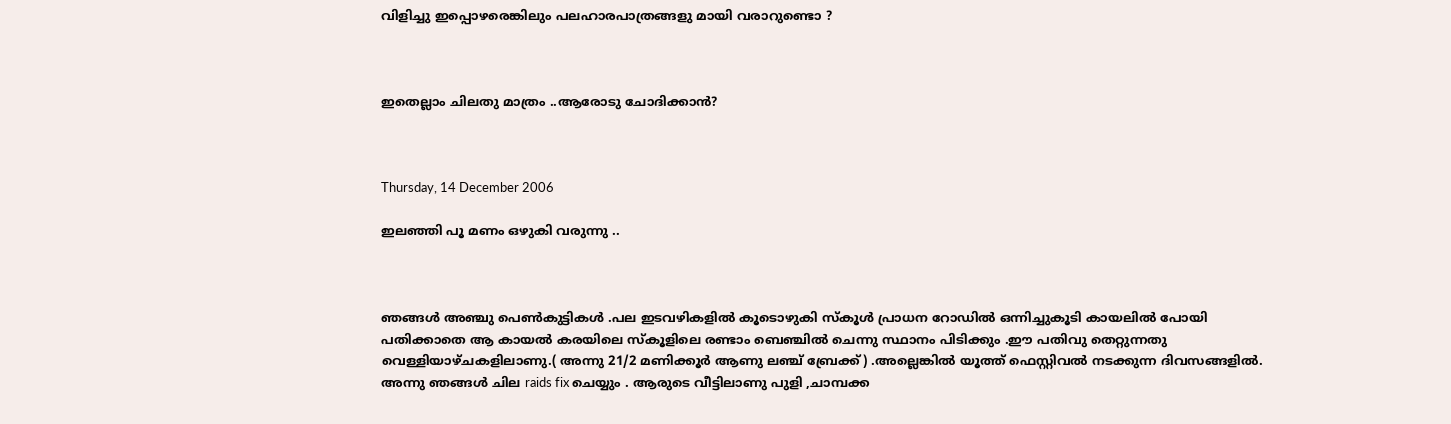വിളിച്ചു ഇപ്പൊഴരെങ്കിലും പലഹാരപാത്രങ്ങളു മായി വരാറുണ്ടൊ ?



ഇതെല്ലാം ചിലതു മാത്രം ..ആരോടു ചോദിക്കാന്‍?



Thursday, 14 December 2006

ഇലഞ്ഞി പൂ മണം ഒഴുകി വരുന്നു ..



ഞങ്ങള്‍ അഞ്ചു പെണ്‍കുട്ടികള്‍ .പല ഇടവഴികളില്‍ കൂടൊഴുകി സ്കൂള്‍ പ്രാധന റോഡില്‍ ഒന്നിച്ചുകൂടി കായലില്‍ പോയി പതിക്കാതെ ആ കായല്‍ കരയിലെ സ്കൂളിലെ രണ്ടാം ബെഞ്ചില്‍ ചെന്നു സ്ഥാനം പിടിക്കും .ഈ പതിവു തെറ്റുന്നതു വെള്ളിയാഴ്ചകളിലാണു.( അന്നു 21/2 മണിക്കൂര്‍ ആണു ലഞ്ച്‌ ബ്രേക്ക്‌) .അല്ലെങ്കില്‍ യൂത്ത്‌ ഫെസ്റ്റിവല്‍ നടക്കുന്ന ദിവസങ്ങളില്‍. അന്നു ഞങ്ങള്‍ ചില raids fix ചെയ്യും . ആരുടെ വീട്ടിലാണു പുളി ,ചാമ്പക്ക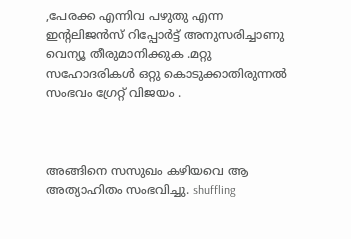,പേരക്ക എന്നിവ പഴുതു എന്ന ഇന്റലിജന്‍സ്‌ റിപ്പോര്‍ട്ട്‌ അനുസരിച്ചാണു വെന്യൂ തീരുമാനിക്കുക .മറ്റു സഹോദരികള്‍ ഒറ്റു കൊടുക്കാതിരുന്നല്‍ സംഭവം ഗ്രേറ്റ്‌ വിജയം .



അങ്ങിനെ സസുഖം കഴിയവെ ആ അത്യാഹിതം സംഭവിച്ചു. shuffling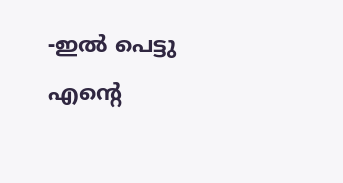-ഇല്‍ പെട്ടു എന്റെ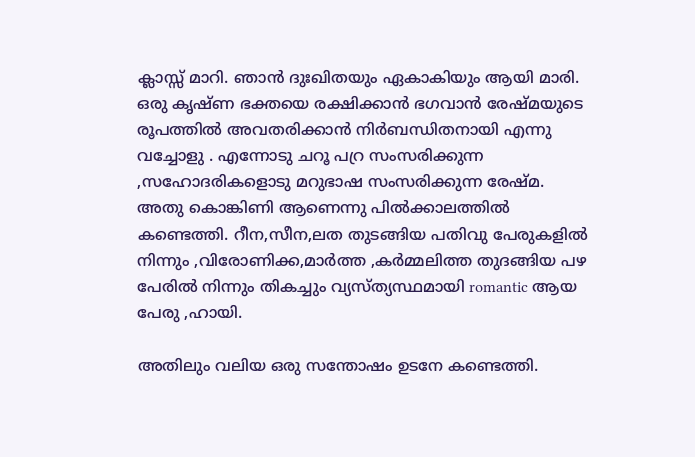ക്ലാസ്സ്‌ മാറി. ഞാന്‍ ദുഃഖിതയും ഏകാകിയും ആയി മാരി. ഒരു കൃഷ്ണ ഭക്തയെ രക്ഷിക്കാന്‍ ഭഗവാന്‍ രേഷ്മയുടെ രൂപത്തില്‍ അവതരിക്കാന്‍ നിര്‍ബന്ധിതനായി എന്നു വച്ചോളു . എന്നോടു ചറൂ പറ്ര സംസരിക്കുന്ന ,സഹോദരികളൊടു മറുഭാഷ സംസരിക്കുന്ന രേഷ്മ. അതു കൊങ്കിണി ആണെന്നു പില്‍ക്കാലത്തില്‍ കണ്ടെത്തി. റീന,സീന,ലത തുടങ്ങിയ പതിവു പേരുകളില്‍ നിന്നും ,വിരോണിക്ക,മാര്‍ത്ത ,കര്‍മ്മലിത്ത തുദങ്ങിയ പഴ പേരില്‍ നിന്നും തികച്ചും വ്യസ്ത്യസ്ഥമായി romantic ആയ പേരു ,ഹായി.

അതിലും വലിയ ഒരു സന്തോഷം ഉടനേ കണ്ടെത്തി.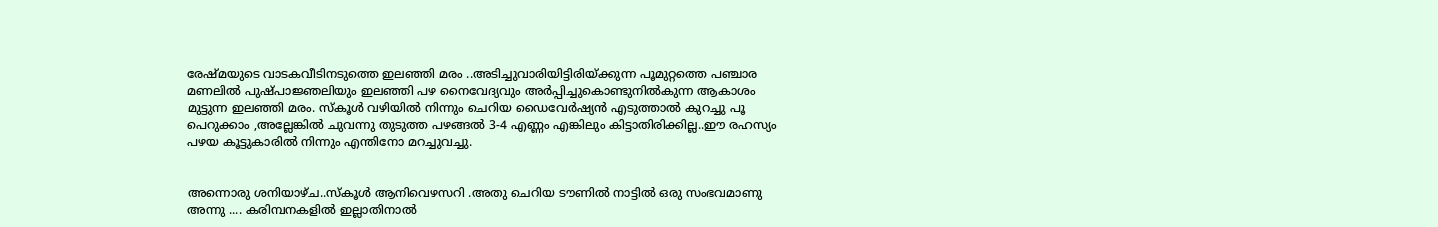രേഷ്മയുടെ വാടകവീടിനടുത്തെ ഇലഞ്ഞി മരം ..അടിച്ചുവാരിയിട്ടിരിയ്ക്കുന്ന പൂമുറ്റത്തെ പഞ്ചാര മണലില്‍ പുഷ്പാജ്ഞലിയും ഇലഞ്ഞി പഴ നൈവേദ്യവും അര്‍പ്പിച്ചുകൊണ്ടുനില്‍കുന്ന ആകാശം മുട്ടുന്ന ഇലഞ്ഞി മരം. സ്കൂള്‍ വഴിയില്‍ നിന്നും ചെറിയ ഡൈവേര്‍ഷ്യന്‍ എടുത്താല്‍ കുറച്ചു പൂ പെറുക്കാം ,അല്ലേങ്കില്‍ ചുവന്നു തുടുത്ത പഴങ്ങല്‍ 3-4 എണ്ണം എങ്കിലും കിട്ടാതിരിക്കില്ല..ഈ രഹസ്യം പഴയ കൂട്ടുകാരില്‍ നിന്നും എന്തിനോ മറച്ചുവച്ചു.


അന്നൊരു ശനിയാഴ്ച..സ്കൂള്‍ ആനിവെഴസറി .അതു ചെറിയ ടൗണില്‍ നാട്ടില്‍ ഒരു സംഭവമാണു അന്നു .... കരിമ്പനകളില്‍ ഇല്ലാതിനാല്‍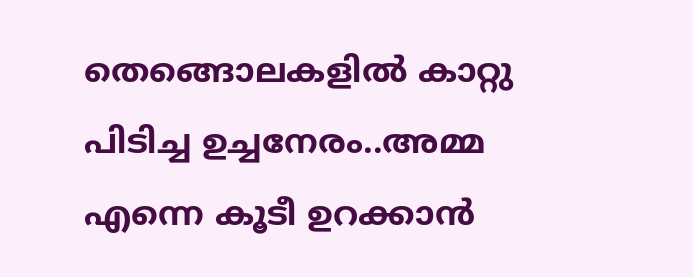തെങ്ങൊലകളില്‍ കാറ്റു പിടിച്ച ഉച്ചനേരം..അമ്മ എന്നെ കൂടീ ഉറക്കാന്‍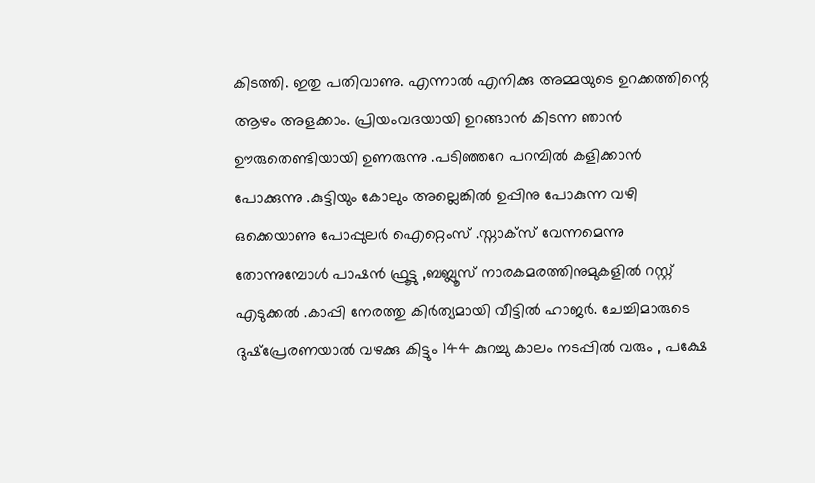കിടത്തി. ഇതു പതിവാണു. എന്നാല്‍ എനിക്കു അമ്മയുടെ ഉറക്കത്തിന്റെ ആഴം അളക്കാം. പ്രിയംവദയായി ഉറങ്ങാന്‍ കിടന്ന ഞാന്‍ ഊരുതെണ്ടിയായി ഉണരുന്നു .പടിഞ്ഞറേ പറമ്പില്‍ കളിക്കാന്‍ പോക്കുന്നു .കുട്ടിയും കോലും അല്ലെങ്കില്‍ ഉപ്പിനു പോകുന്ന വഴി ഒക്കെയാണു പോപ്പുലര്‍ ഐറ്റെംസ്‌ .സ്നാക്സ്‌ വേന്നമെന്നു തോന്നുമ്പോള്‍ പാഷന്‍ ഫ്രൂട്ടു ,ബബ്ലൂസ്‌ നാരകമരത്തിനുമുകളില്‍ റസ്റ്റ്‌ എടുക്കല്‍ .കാപ്പി നേരത്തു കിര്‍ത്യമായി വീട്ടില്‍ ഹാജര്‍. ചേച്ചിമാരുടെ ദുഷ്‌പ്രേരണയാല്‍ വഴക്കു കിട്ടും 144 കുറച്ചു കാലം നടപ്പില്‍ വരും , പക്ഷേ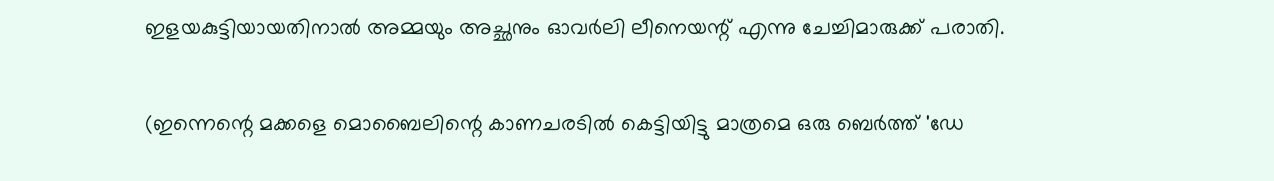ഇളയകുട്ടിയായതിനാല്‍ അമ്മയും അച്ഛനും ഓവര്‍ലി ലീനെയന്റ്‌ എന്നു ചേച്ചിമാരുക്ക് പരാതി.

(ഇന്നെന്റെ മക്കളെ മൊബൈലിന്റെ കാണചരടില്‍ കെട്ടിയിട്ടു മാത്രമെ ഒരു ബെര്‍ത്ത്‌ 'ഡേ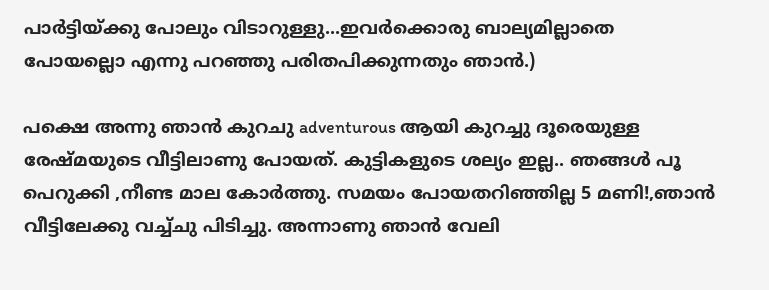പാര്‍ട്ടിയ്ക്കു പോലും വിടാറുള്ളു...ഇവര്‍ക്കൊരു ബാല്യമില്ലാതെ പോയല്ലൊ എന്നു പറഞ്ഞു പരിതപിക്കുന്നതും ഞാന്‍.)

പക്ഷെ അന്നു ഞാന്‍ കുറചു adventurous ആയി കുറച്ചു ദൂരെയുള്ള രേഷ്മയുടെ വീട്ടിലാണു പോയത്‌. കുട്ടികളുടെ ശല്യം ഇല്ല.. ഞങ്ങള്‍ പൂ പെറുക്കി ,നീണ്ട മാല കോര്‍ത്തു. സമയം പോയതറിഞ്ഞില്ല 5 മണി!,ഞാന്‍ വീട്ടിലേക്കു വച്ച്ചു പിടിച്ചു. അന്നാണു ഞാന്‍ വേലി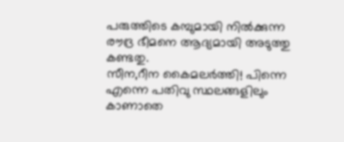പരുത്തിടെ കമ്പുമായി നില്‍ക്കുന്ന രൗദ്ര ഭീമനെ ആദ്യമായി അടുത്തു കണ്ടതു.
സീന,റീന കൈമലര്‍ത്തി! പിന്നെ എന്നെ പതിവു സ്ഥലങ്ങളിലും കാണാതെ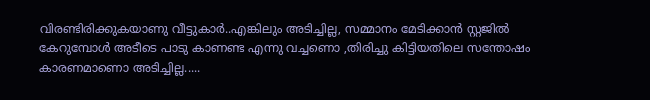വിരണ്ടിരിക്കുകയാണു വീട്ടുകാര്‍..എങ്കിലും അടിച്ചില്ല, സമ്മാനം മേടിക്കാന്‍ സ്റ്റജില്‍ കേറുമ്പോള്‍ അടീടെ പാടു കാണണ്ട എന്നു വച്ചണൊ ,തിരിച്ചു കിട്ടിയതിലെ സന്തോഷം കാരണമാണൊ അടിച്ചില്ല.....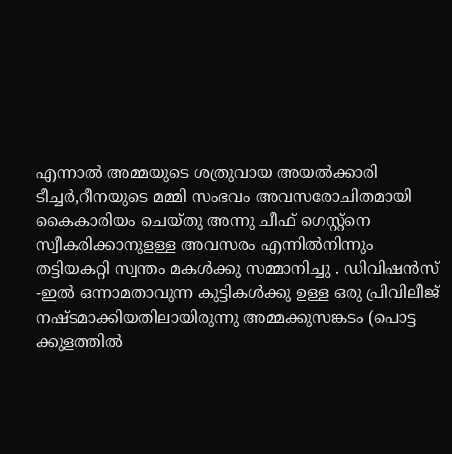എന്നാല്‍ അമ്മയുടെ ശത്രുവായ അയല്‍ക്കാരി ടീച്ചര്‍,റീനയുടെ മമ്മി സംഭവം അവസരോചിതമായി കൈകാരിയം ചെയ്തു അന്നു ചീഫ്‌ ഗെസ്റ്റ്‌നെ സ്വീകരിക്കാനുളള്ള അവസരം എന്നില്‍നിന്നും തട്ടിയകറ്റി സ്വന്തം മകള്‍ക്കു സമ്മാനിച്ചു . ഡിവിഷന്‍സ്‌ -ഇല്‍ ഒന്നാമതാവുന്ന കുട്ടികള്‍ക്കു ഉള്ള ഒരു പ്രിവിലീജ്‌ നഷ്ടമാക്കിയതിലായിരുന്നു അമ്മക്കുസങ്കടം (പൊട്ട
ക്കുളത്തില്‍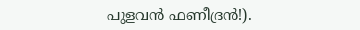പുളവന്‍ ഫണീദ്രന്‍!).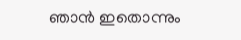ഞാന്‍ ഇതൊന്നും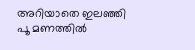അറിയാതെ ഇലഞ്ഞി പൂ മണത്തില്‍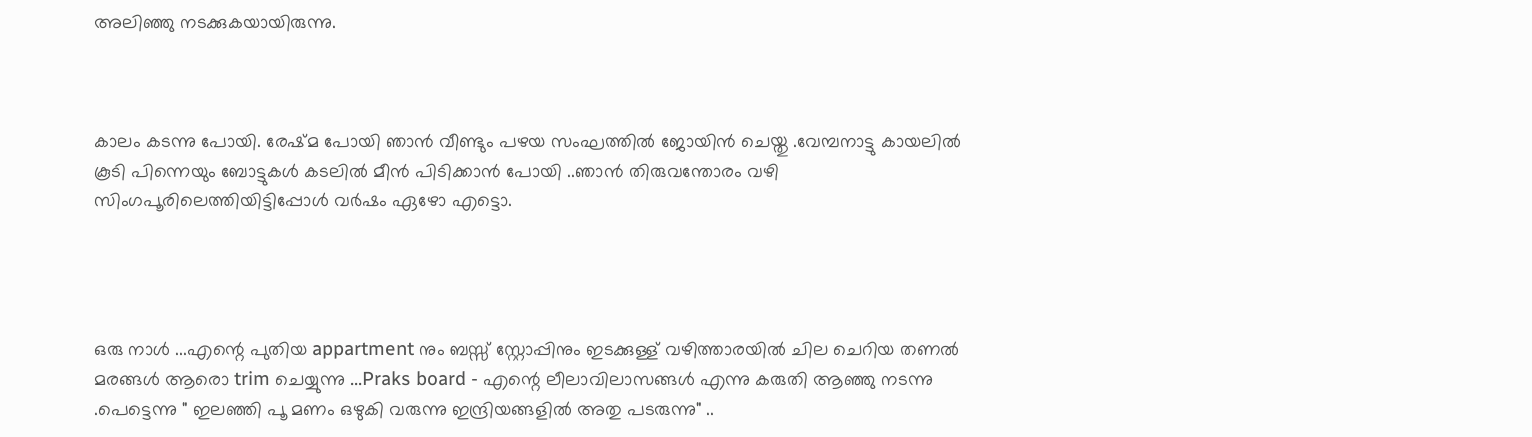അലിഞ്ഞു നടക്കുകയായിരുന്നു.



കാലം കടന്നു പോയി. രേഷ്മ പോയി ഞാന്‍ വീണ്ടും പഴയ സംഘത്തില്‍ ജോയിന്‍ ചെയ്തു .വേമ്പനാട്ടു കായലില്‍ കൂടി പിന്നെയും ബോട്ടുകള്‍ കടലില്‍ മീന്‍ പിടിക്കാന്‍ പോയി ..ഞാന്‍ തിരുവന്തോരം വഴി സിംഗപൂരിലെത്തിയിട്ടിപ്പോള്‍ വര്‍ഷം ഏഴോ എട്ടൊ.




ഒരു നാള്‍ ...എന്റെ പുതിയ appartment നും ബസ്സ്‌ സ്റ്റോപ്പിനും ഇടക്കുള്ള്‌ വഴിത്താരയില്‍ ചില ചെറിയ തണല്‍ മരങ്ങള്‍ ആരൊ trim ചെയ്യുന്നു ...Praks board - എന്റെ ലീലാവിലാസങ്ങള്‍ എന്നു കരുതി ആഞ്ഞു നടന്നു .പെട്ടെന്നു " ഇലഞ്ഞി പൂ മണം ഒഴുകി വരുന്നു ഇന്ദ്രിയങ്ങളില്‍ അതു പടരുന്നു" ..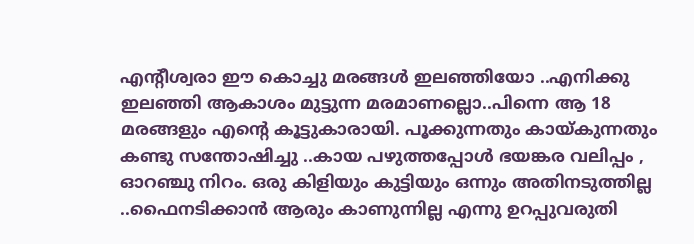എന്റീശ്വരാ ഈ കൊച്ചു മരങ്ങള്‍ ഇലഞ്ഞിയോ ..എനിക്കു ഇലഞ്ഞി ആകാശം മുട്ടുന്ന മരമാണല്ലൊ..പിന്നെ ആ 18 മരങ്ങളും എന്റെ കൂട്ടുകാരായി. പൂക്കുന്നതും കായ്കുന്നതും കണ്ടു സന്തോഷിച്ചു ..കായ പഴുത്തപ്പോള്‍ ഭയങ്കര വലിപ്പം , ഓറഞ്ചു നിറം. ഒരു കിളിയും കുട്ടിയും ഒന്നും അതിനടുത്തില്ല ..ഫൈനടിക്കാന്‍ ആരും കാണുന്നില്ല എന്നു ഉറപ്പുവരുതി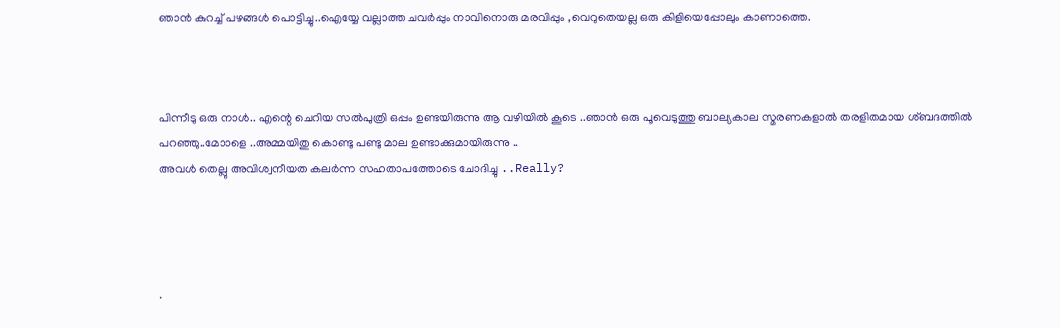ഞാന്‍ കുറച്ച്‌ പഴങ്ങള്‍ പൊട്ടിച്ചു..ഐയ്യേ വല്ലാത്ത ചവര്‍പ്പും നാവിനൊരു മരവിപ്പും ,വെറുതെയല്ല ഒരു കിളിയെപ്പോലും കാണാത്തെ.



പിന്നീടു ഒരു നാള്‍.. എന്റെ ചെറിയ സല്‍പുത്രി ഒപ്പം ഉണ്ടയിരുന്നു ആ വഴിയില്‍ കൂടെ ..ഞാന്‍ ഒരു പൂവെടുത്തു ബാല്യകാല സ്മരണകളാല്‍ തരളിതമായ ശ്ബദത്തില്‍ പറഞ്ഞു..മോാളെ ..അമ്മയിതു കൊണ്ടു പണ്ടു മാല ഉണ്ടാക്കുമായിരുന്നു ..
അവള്‍ തെല്ലു അവിശ്വനീയത കലര്‍ന്ന സഹതാപത്തോടെ ചോദിച്ചു ..Really?




.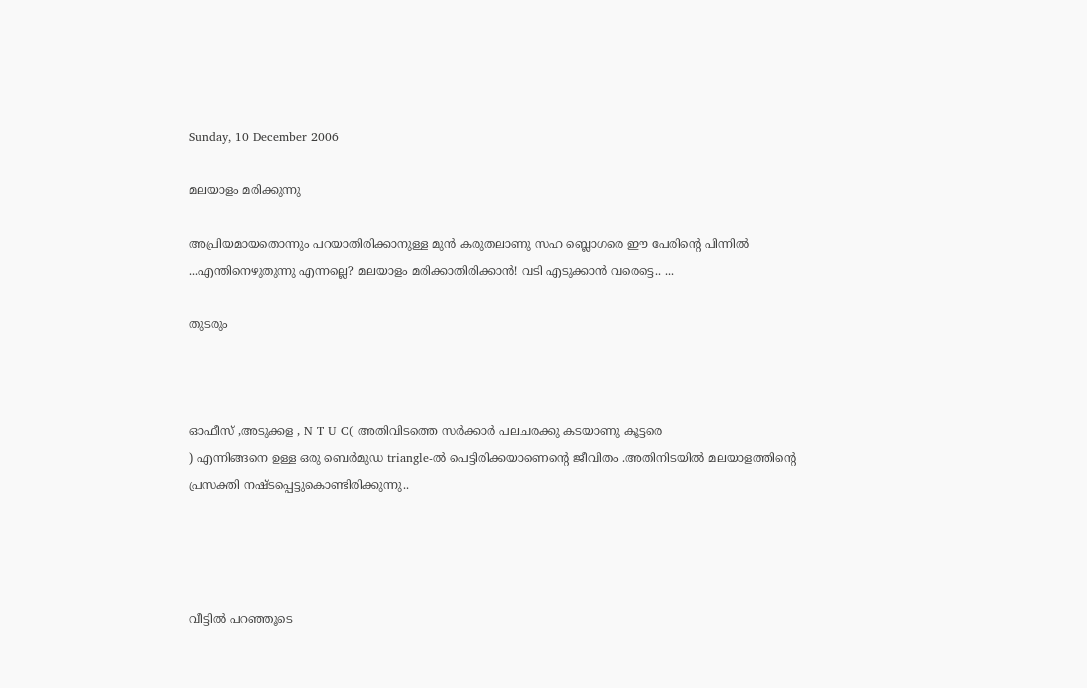Sunday, 10 December 2006

മലയാളം മരിക്കുന്നു

അപ്രിയമായതൊന്നും പറയാതിരിക്കാനുള്ള മുന്‍ കരുതലാണു സഹ ബ്ലൊഗരെ ഈ പേരിന്റെ പിന്നില്‍ ...എന്തിനെഴുതുന്നു എന്നല്ലെ? മലയാളം മരിക്കാതിരിക്കാന്‍! വടി എടുക്കാന്‍ വരെട്ടെ.. ...

തുടരും



ഓഫീസ്‌ ,അടുക്കള , N T U C( അതിവിടത്തെ സര്‍ക്കാര്‍ പലചരക്കു കടയാണു കൂട്ടരെ
) എന്നിങ്ങനെ ഉള്ള ഒരു ബെര്‍മുഡ triangle-ല്‍ പെട്ടിരിക്കയാണെന്റെ ജീവിതം .അതിനിടയില്‍ മലയാളത്തിന്റെ പ്രസക്തി നഷ്ടപ്പെട്ടുകൊണ്ടിരിക്കുന്നു..




വീട്ടില്‍ പറഞ്ഞൂടെ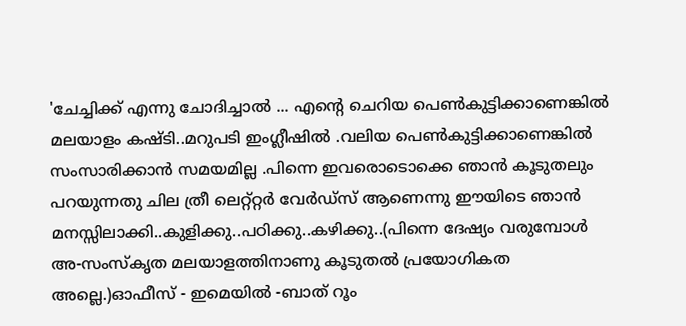'ചേച്ചിക്ക്‌ എന്നു ചോദിച്ചാല്‍ ... എന്റെ ചെറിയ പെണ്‍കുട്ടിക്കാണെങ്കില്‍ മലയാളം കഷ്ടി..മറുപടി ഇംഗ്ലീഷില്‍ .വലിയ പെണ്‍കുട്ടിക്കാണെങ്കില്‍ സംസാരിക്കാന്‍ സമയമില്ല .പിന്നെ ഇവരൊടൊക്കെ ഞാന്‍ കൂടുതലും പറയുന്നതു ചില ത്രീ ലെറ്റ്റ്റര്‍ വേര്‍ഡ്‌സ്‌ ആണെന്നു ഈയിടെ ഞാന്‍ മനസ്സിലാക്കി..കുളിക്കു..പഠിക്കു..കഴിക്കു..(പിന്നെ ദേഷ്യം വരുമ്പോള്‍ അ-സംസ്കൃത മലയാളത്തിനാണു കൂടുതല്‍ പ്രയോഗികത അല്ലെ.)ഓഫീസ്‌ - ഇമെയില്‍ -ബാത്‌ റൂം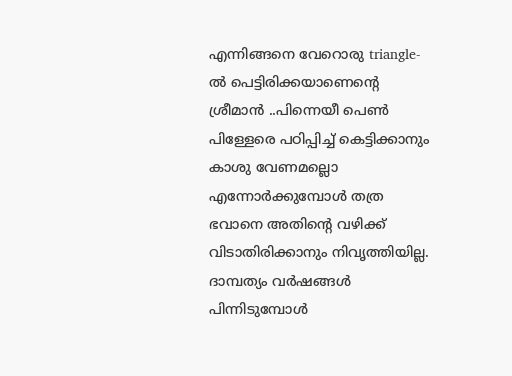എന്നിങ്ങനെ വേറൊരു triangle-ല്‍ പെട്ടിരിക്കയാണെന്റെ ശ്രീമാന്‍ ..പിന്നെയീ പെണ്‍ പിള്ളേരെ പഠിപ്പിച്ച്‌ കെട്ടിക്കാനും കാശു വേണമല്ലൊ എന്നോര്‍ക്കുമ്പോള്‍ തത്ര ഭവാനെ അതിന്റെ വഴിക്ക്‌ വിടാതിരിക്കാനും നിവൃത്തിയില്ല. ദാമ്പത്യം വര്‍ഷങ്ങള്‍ പിന്നിടുമ്പോള്‍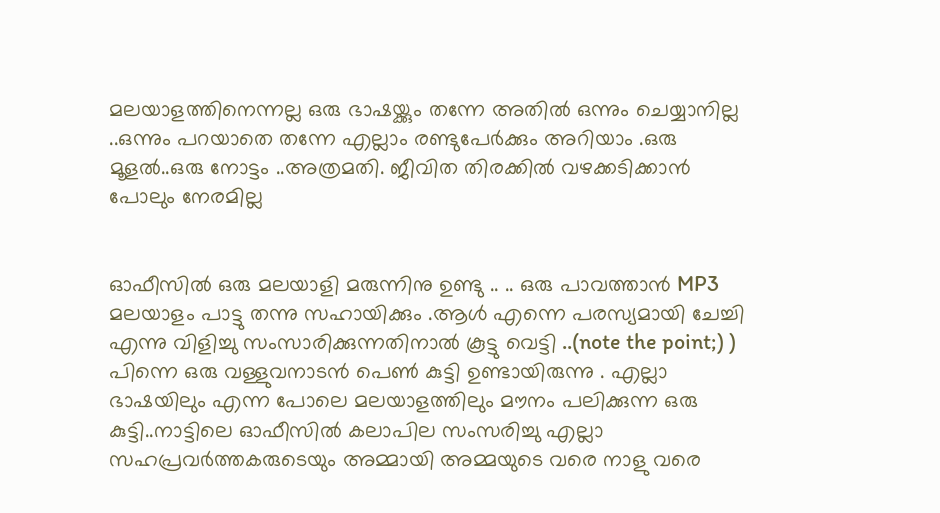മലയാളത്തിനെന്നല്ല ഒരു ഭാഷയ്ക്കും തന്നേ അതില്‍ ഒന്നും ചെയ്യാനില്ല ..ഒന്നും പറയാതെ തന്നേ എല്ലാം രണ്ടുപേര്‍ക്കും അറിയാം .ഒരു മൂളല്‍..ഒരു നോട്ടം ..അത്രമതി. ജീവിത തിരക്കില്‍ വഴക്കടിക്കാന്‍ പോലും നേരമില്ല


ഓഫീസില്‍ ഒരു മലയാളി മരുന്നിനു ഉണ്ടു .. .. ഒരു പാവത്താന്‍ MP3 മലയാളം പാട്ടു തന്നു സഹായിക്കും .ആള്‍ എന്നെ പരസ്യമായി ചേച്ചി എന്നു വിളിച്ചു സംസാരിക്കുന്നതിനാല്‍ കൂട്ടു വെട്ടി ..(note the point;) ) പിന്നെ ഒരു വള്ളുവനാടന്‍ പെണ്‍ കുട്ടി ഉണ്ടായിരുന്നു . എല്ലാ ഭാഷയിലും എന്ന പോലെ മലയാളത്തിലും മൗനം പലിക്കുന്ന ഒരു കുട്ടി..നാട്ടിലെ ഓഫീസില്‍ കലാപില സംസരിച്ചു എല്ലാ സഹപ്രവര്‍ത്തകരുടെയും അമ്മായി അമ്മയുടെ വരെ നാളു വരെ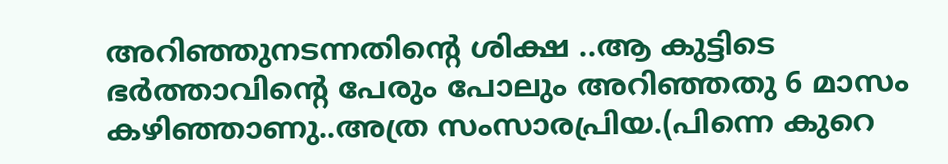അറിഞ്ഞുനടന്നതിന്റെ ശിക്ഷ ..ആ കുട്ടിടെ ഭര്‍ത്താവിന്റെ പേരും പോലും അറിഞ്ഞതു 6 മാസം കഴിഞ്ഞാണു..അത്ര സംസാരപ്രിയ.(പിന്നെ കുറെ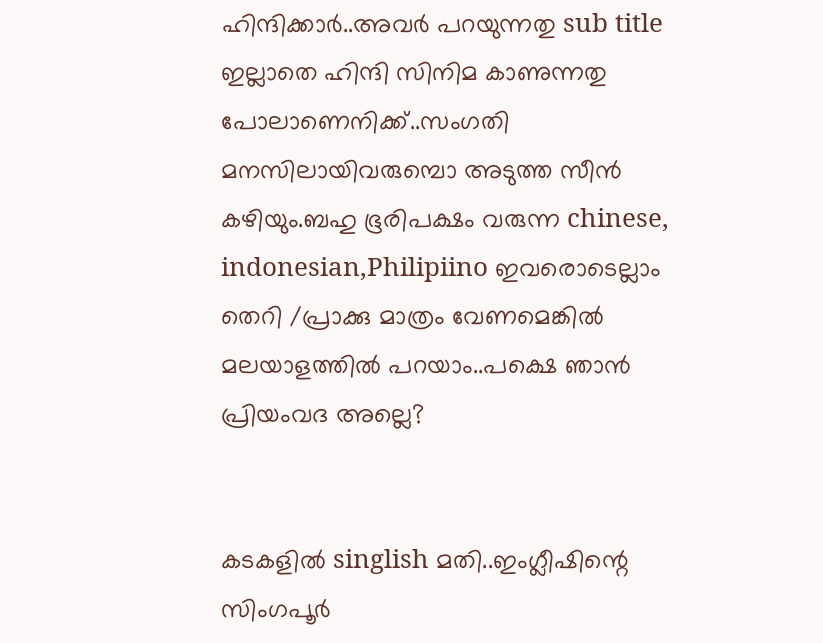ഹിന്ദിക്കാര്‍..അവര്‍ പറയുന്നതു sub title ഇല്ലാതെ ഹിന്ദി സിനിമ കാണുന്നതു പോലാണെനിക്ക്‌..സംഗതി മനസിലായിവരുമ്പൊ അടുത്ത സീന്‍ കഴിയും.ബഹു ഭൂരിപക്ഷം വരുന്ന chinese, indonesian,Philipiino ഇവരൊടെല്ലാം തെറി /പ്രാക്കു മാത്രം വേണമെങ്കില്‍ മലയാളത്തില്‍ പറയാം..പക്ഷെ ഞാന്‍ പ്രിയംവദ അല്ലെ?


കടകളില്‍ singlish മതി..ഇംഗ്ലീഷിന്റെ സിംഗപൂര്‍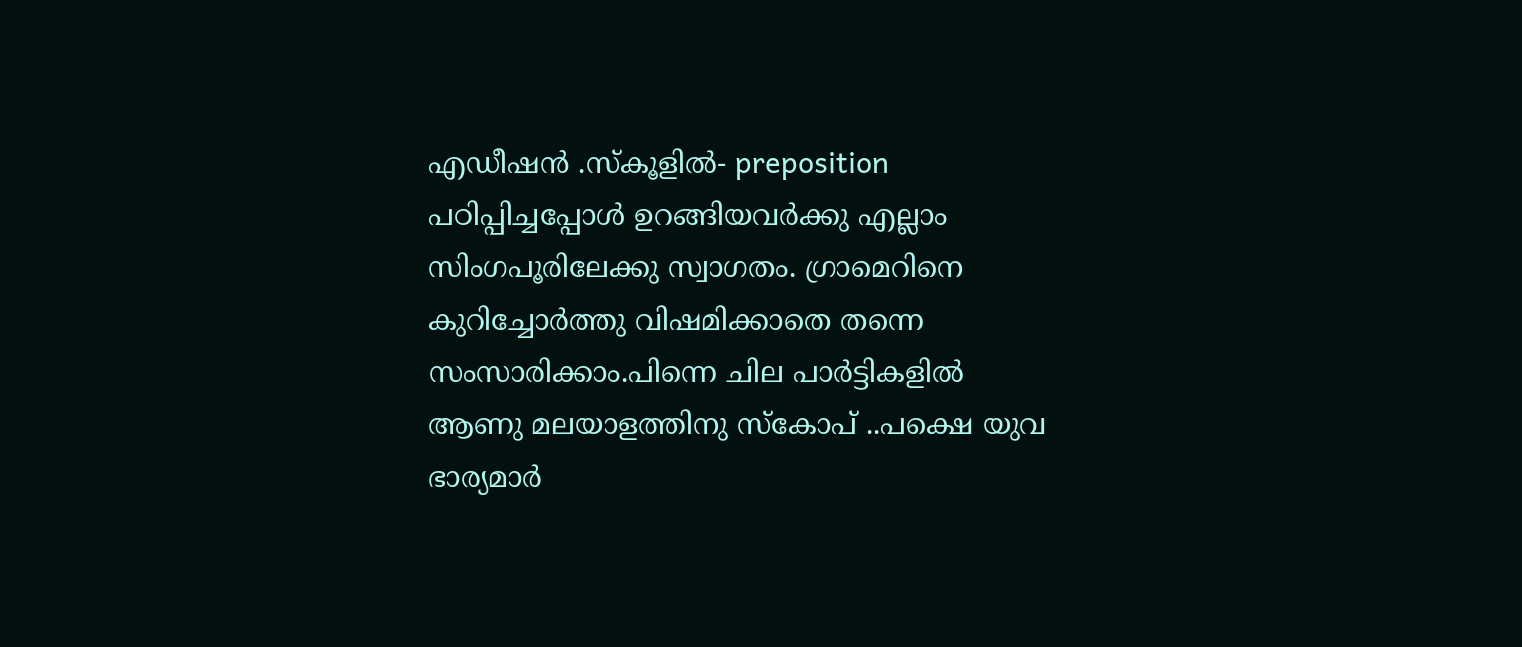എഡീഷന്‍ .സ്കൂളില്‍- preposition പഠിപ്പിച്ചപ്പോള്‍ ഉറങ്ങിയവര്‍ക്കു എല്ലാം സിംഗപൂരിലേക്കു സ്വാഗതം. ഗ്രാമെറിനെ കുറിച്ചോര്‍ത്തു വിഷമിക്കാതെ തന്നെ സംസാരിക്കാം.പിന്നെ ചില പാര്‍ട്ടികളില്‍ ആണു മലയാളത്തിനു സ്കോപ്‌ ..പക്ഷെ യുവ ഭാര്യമാര്‍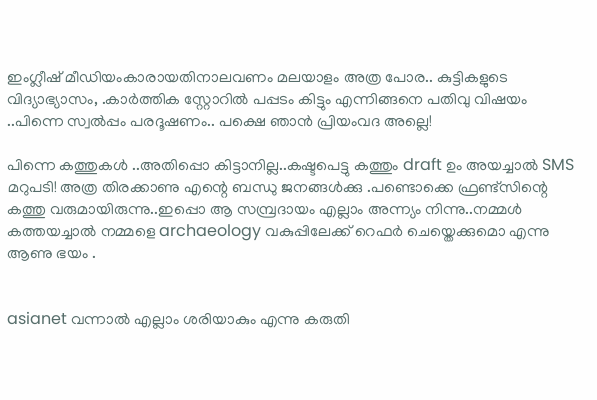ഇംഗ്ലീഷ്‌ മീഡിയംകാരായതിനാലവണം മലയാളം അത്ര പോര.. കുട്ടികളുടെ വിദ്യാഭ്യാസം, .കാര്‍ത്തിക സ്റ്റോറില്‍ പപ്പടം കിട്ടും എന്നിങ്ങനെ പതിവു വിഷയം ..പിന്നെ സ്വല്‍പ്പം പരദൂഷണം.. പക്ഷെ ഞാന്‍ പ്രിയംവദ അല്ലെ!

പിന്നെ കത്തുകള്‍ ..അതിപ്പൊ കിട്ടാനില്ല..കഷ്ടപെട്ടു കത്തും draft ഉം അയച്ചാല്‍ SMS മറുപടി! അത്ര തിരക്കാണു എന്റെ ബന്ധു ജനങ്ങള്‍ക്കു .പണ്ടൊക്കെ ഫ്രണ്ട്‌സിന്റെ കത്തു വരുമായിരുന്നു..ഇപ്പൊ ആ സമ്പ്രദായം എല്ലാം അന്ന്യം നിന്നു..നമ്മള്‍ കത്തയച്ചാല്‍ നമ്മളെ archaeology വകുപ്പിലേക്ക്‌ റെഫര്‍ ചെയ്തെക്കുമൊ എന്നു ആണു ഭയം .


asianet വന്നാല്‍ എല്ലാം ശരിയാകും എന്നു കരുതി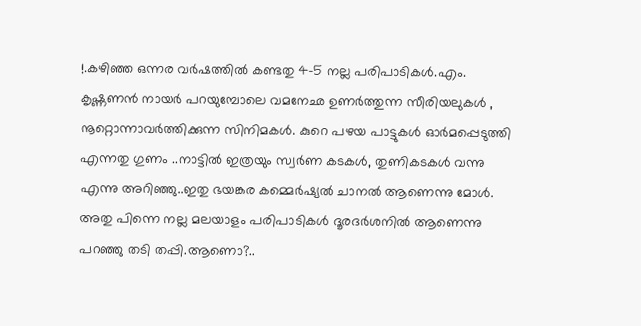!.കഴിഞ്ഞ ഒന്നര വര്‍ഷത്തില്‍ കണ്ടതു 4-5 നല്ല പരിപാടികള്‍.എം. കൃഷ്ണണന്‍ നായര്‍ പറയുമ്പോലെ വമനേഛ ഉണര്‍ത്തുന്ന സീരിയലുകള്‍ , നൂറ്റൊന്നാവര്‍ത്തിക്കുന്ന സിനിമകള്‍. കുറെ പഴയ പാട്ടുകള്‍ ഓര്‍മപ്പെടുത്തി എന്നതു ഗുണം ..നാട്ടില്‍ ഇത്രയും സ്വര്‍ണ കടകള്‍, തുണികടകള്‍ വന്നു എന്നു അറിഞ്ഞു..ഇതു ഭയങ്കര കമ്മെര്‍ഷ്യല്‍ ചാനല്‍ ആണെന്നു മോള്‍. അതു പിന്നെ നല്ല മലയാളം പരിപാടികള്‍ ദൂരദര്‍ശനില്‍ ആണെന്നു പറഞ്ഞു തടി തപ്പി.ആണൊ?..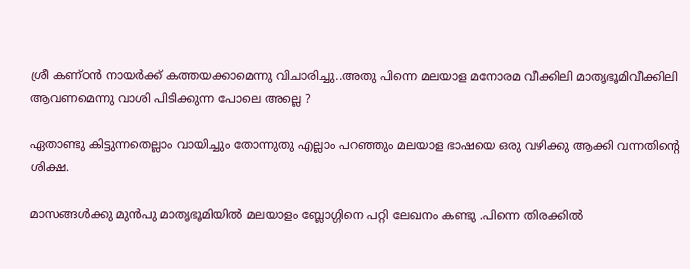ശ്രീ കണ്ഠന്‍ നായര്‍ക്ക്‌ കത്തയക്കാമെന്നു വിചാരിച്ചു..അതു പിന്നെ മലയാള മനോരമ വീക്കിലി മാതൃഭൂമിവീക്കിലി ആവണമെന്നു വാശി പിടിക്കുന്ന പോലെ അല്ലെ ?

ഏതാണ്ടു കിട്ടുന്നതെല്ലാം വായിച്ചും തോന്നുതു എല്ലാം പറഞ്ഞും മലയാള ഭാഷയെ ഒരു വഴിക്കു ആക്കി വന്നതിന്റെ ശിക്ഷ.

മാസങ്ങള്‍ക്കു മുന്‍പു മാതൃഭൂമിയില്‍ മലയാളം ബ്ലോഗ്ഗിനെ പറ്റി ലേഖനം കണ്ടു .പിന്നെ തിരക്കില്‍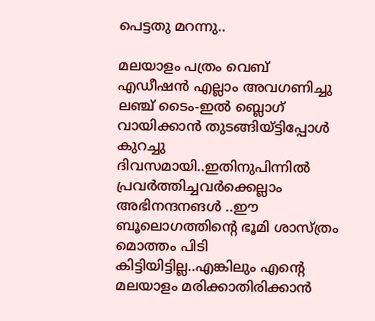പെട്ടതു മറന്നു..

മലയാളം പത്രം വെബ്‌ എഡീ‍ഷന്‍ എല്ലാം അവഗണിച്ചു ലഞ്ച്‌ ടൈം-ഇല്‍ ബ്ലൊഗ് വായിക്കാന്‍ തുടങ്ങിയ്ട്ടിപ്പോള്‍ കുറച്ചു ദിവസമായി..ഇതിനുപിന്നില്‍ പ്രവര്‍ത്തിച്ചവര്‍ക്കെല്ലാം അഭിനന്ദനങള്‍ ..ഈ ബൂലൊഗത്തിന്റെ ഭൂമി ശാസ്ത്രം മൊത്തം പിടി കിട്ടിയിട്ടില്ല..എങ്കിലും എന്റെ മലയാളം മരിക്കാതിരിക്കാന്‍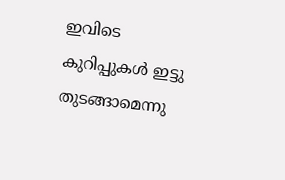ഇവിടെ കുറിപ്പുകള്‍ ഇട്ടു തുടങ്ങാമെന്നു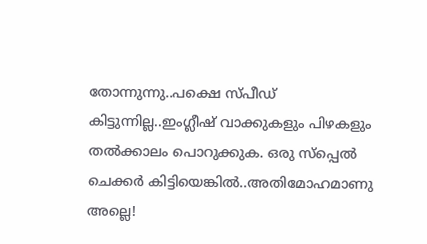തോന്നുന്നു..പക്ഷെ സ്പീഡ്‌ കിട്ടുന്നില്ല..ഇംഗ്ലീഷ്‌ വാക്കുകളും പിഴകളും തല്‍ക്കാലം പൊറുക്കുക. ഒരു സ്പ്പെല്‍ ചെക്കര്‍ കിട്ടിയെങ്കില്‍..അതിമോഹമാണു അല്ലെ!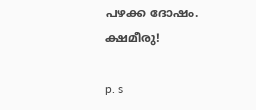പഴക്ക ദോഷം. ക്ഷമീരു!

p. s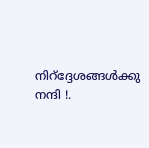നിറ്‌ദ്ദേശങ്ങള്‍ക്കു നന്ദി !.